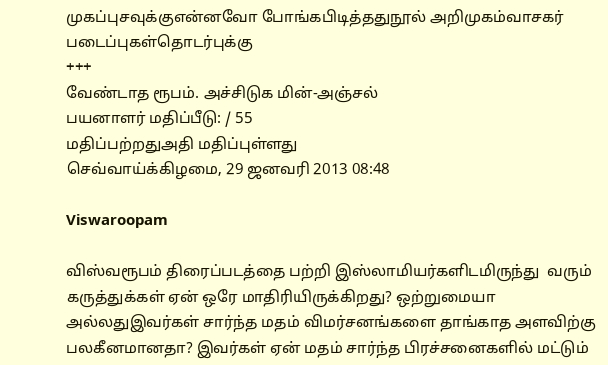முகப்புசவுக்குஎன்னவோ போங்கபிடித்ததுநூல் அறிமுகம்வாசகர் படைப்புகள்தொடர்புக்கு
+++
வேண்டாத ரூபம். அச்சிடுக மின்-அஞ்சல்
பயனாளர் மதிப்பீடு: / 55
மதிப்பற்றதுஅதி மதிப்புள்ளது
செவ்வாய்க்கிழமை, 29 ஜனவரி 2013 08:48

Viswaroopam

விஸ்வரூபம் திரைப்படத்தை பற்றி இஸ்லாமியர்களிடமிருந்து  வரும் கருத்துக்கள் ஏன் ஒரே மாதிரியிருக்கிறது? ஒற்றுமையா அல்லதுஇவர்கள் சார்ந்த மதம் விமர்சனங்களை தாங்காத அளவிற்கு பலகீனமானதா? இவர்கள் ஏன் மதம் சார்ந்த பிரச்சனைகளில் மட்டும்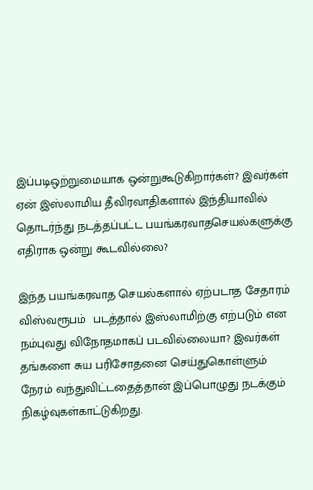இப்படிஒற்றுமையாக ஒன்றுகூடுகிறார்கள்? இவர்கள் ஏன் இஸ்லாமிய தீவிரவாதிகளால் இந்தியாவில் தொடர்ந்து நடத்தப்பட்ட பயங்கரவாதசெயல்களுக்கு எதிராக ஒன்று கூடவில்லை?

இந்த பயங்கரவாத செயல்களால் ஏற்படாத சேதாரம் விஸ்வரூபம்  படத்தால் இஸ்லாமிற்கு எற்படும் என நம்புவது விநோதமாகப் படவில்லையா? இவர்கள் தங்களை சுய பரிசோதனை செய்துகொள்ளும் நேரம் வந்துவிட்டதைத்தான் இப்பொழுது நடக்கும் நிகழ்வுகள்காட்டுகிறது.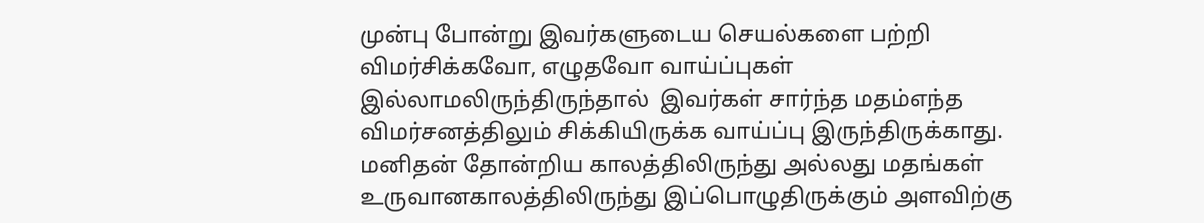முன்பு போன்று இவர்களுடைய செயல்களை பற்றி விமர்சிக்கவோ, எழுதவோ வாய்ப்புகள் இல்லாமலிருந்திருந்தால்  இவர்கள் சார்ந்த மதம்எந்த விமர்சனத்திலும் சிக்கியிருக்க வாய்ப்பு இருந்திருக்காது. மனிதன் தோன்றிய காலத்திலிருந்து அல்லது மதங்கள் உருவானகாலத்திலிருந்து இப்பொழுதிருக்கும் அளவிற்கு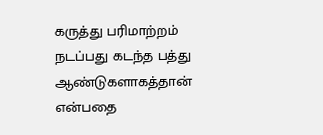கருத்து பரிமாற்றம் நடப்பது கடந்த பத்து ஆண்டுகளாகத்தான் என்பதை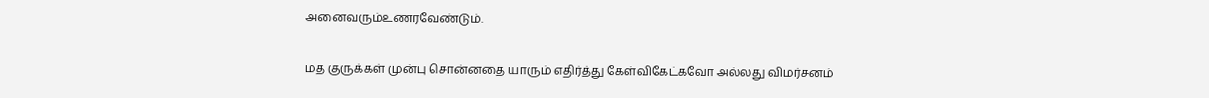அனைவரும்உணரவேண்டும்.

மத குருக்கள் முன்பு சொன்னதை யாரும் எதிர்த்து கேள்விகேட்கவோ அல்லது விமர்சனம்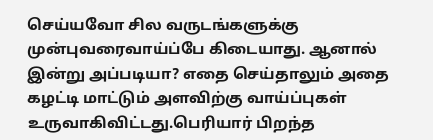செய்யவோ சில வருடங்களுக்கு முன்புவரைவாய்ப்பே கிடையாது. ஆனால் இன்று அப்படியா? எதை செய்தாலும் அதை கழட்டி மாட்டும் அளவிற்கு வாய்ப்புகள் உருவாகிவிட்டது.பெரியார் பிறந்த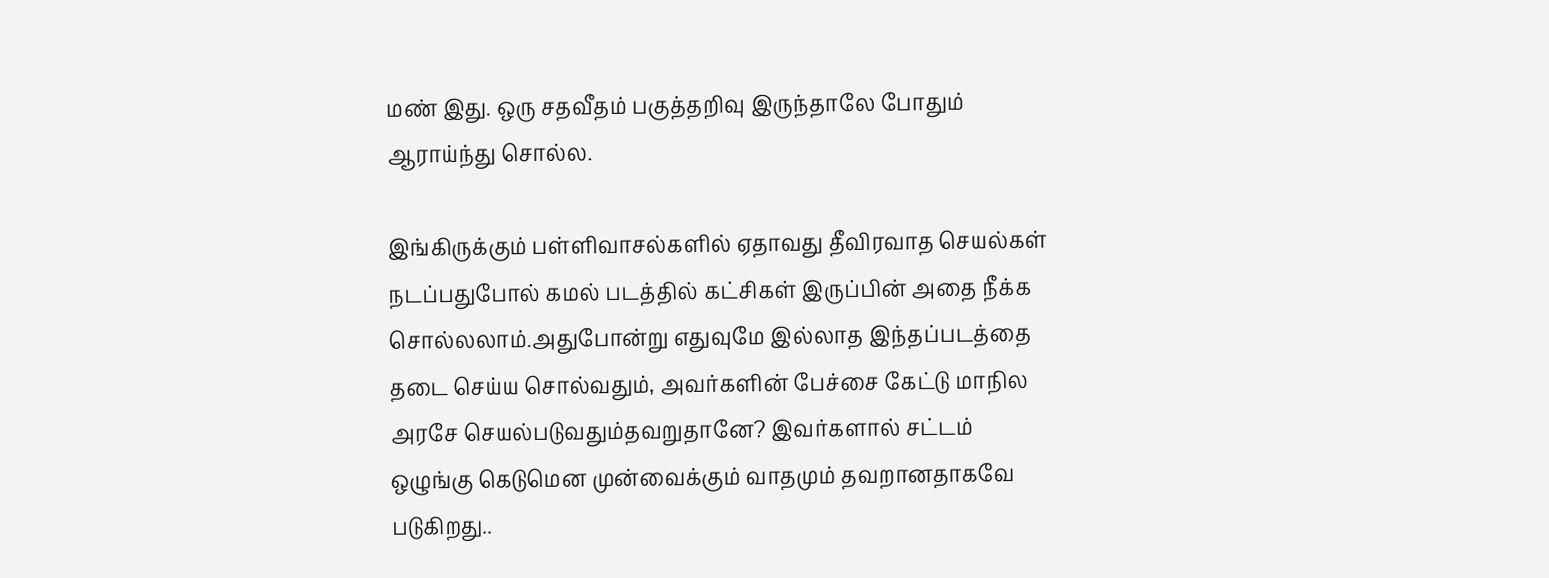மண் இது. ஒரு சதவீதம் பகுத்தறிவு இருந்தாலே போதும் ஆராய்ந்து சொல்ல.

இங்கிருக்கும் பள்ளிவாசல்களில் ஏதாவது தீவிரவாத செயல்கள் நடப்பதுபோல் கமல் படத்தில் கட்சிகள் இருப்பின் அதை நீக்க  சொல்லலாம்.அதுபோன்று எதுவுமே இல்லாத இந்தப்படத்தை தடை செய்ய சொல்வதும், அவர்களின் பேச்சை கேட்டு மாநில அரசே செயல்படுவதும்தவறுதானே? இவர்களால் சட்டம் ஒழுங்கு கெடுமென முன்வைக்கும் வாதமும் தவறானதாகவே படுகிறது..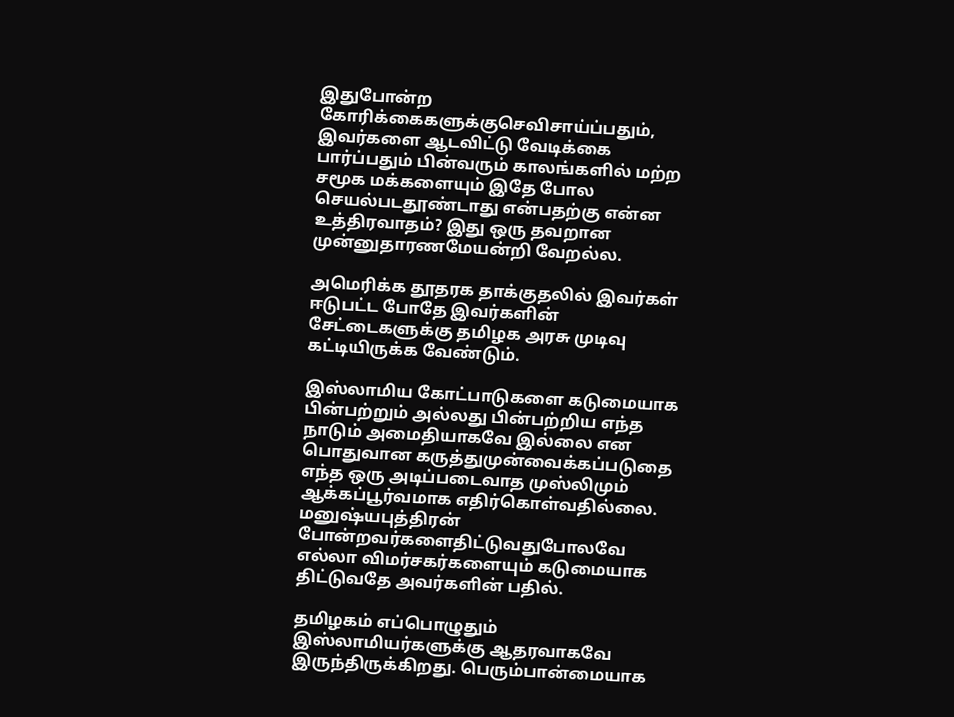இதுபோன்ற கோரிக்கைகளுக்குசெவிசாய்ப்பதும், இவர்களை ஆடவிட்டு வேடிக்கை பார்ப்பதும் பின்வரும் காலங்களில் மற்ற சமூக மக்களையும் இதே போல செயல்படதூண்டாது என்பதற்கு என்ன உத்திரவாதம்? இது ஒரு தவறான முன்னுதாரணமேயன்றி வேறல்ல.

அமெரிக்க தூதரக தாக்குதலில் இவர்கள் ஈடுபட்ட போதே இவர்களின் சேட்டைகளுக்கு தமிழக அரசு முடிவு கட்டியிருக்க வேண்டும்.

இஸ்லாமிய கோட்பாடுகளை கடுமையாக பின்பற்றும் அல்லது பின்பற்றிய எந்த நாடும் அமைதியாகவே இல்லை என பொதுவான கருத்துமுன்வைக்கப்படுதை எந்த ஒரு அடிப்படைவாத முஸ்லிமும் ஆக்கப்பூர்வமாக எதிர்கொள்வதில்லை. மனுஷ்யபுத்திரன் போன்றவர்களைதிட்டுவதுபோலவே எல்லா விமர்சகர்களையும் கடுமையாக திட்டுவதே அவர்களின் பதில்.

தமிழகம் எப்பொழுதும் இஸ்லாமியர்களுக்கு ஆதரவாகவே இருந்திருக்கிறது. பெரும்பான்மையாக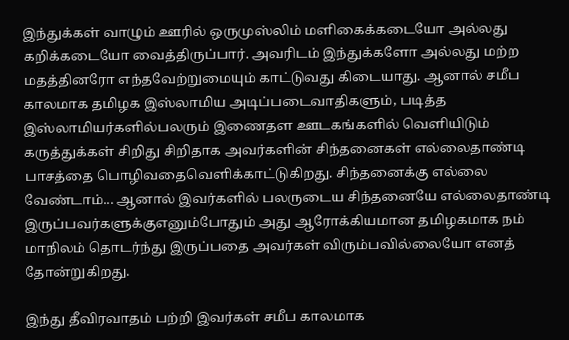இந்துக்கள் வாழும் ஊரில் ஒருமுஸ்லிம் மளிகைக்கடையோ அல்லது கறிக்கடையோ வைத்திருப்பார். அவரிடம் இந்துக்களோ அல்லது மற்ற மதத்தினரோ எந்தவேற்றுமையும் காட்டுவது கிடையாது. ஆனால் சமீப காலமாக தமிழக இஸ்லாமிய அடிப்படைவாதிகளும், படித்த இஸ்லாமியர்களில்பலரும் இணைதள ஊடகங்களில் வெளியிடும் கருத்துக்கள் சிறிது சிறிதாக அவர்களின் சிந்தனைகள் எல்லைதாண்டி பாசத்தை பொழிவதைவெளிக்காட்டுகிறது. சிந்தனைக்கு எல்லை வேண்டாம்... ஆனால் இவர்களில் பலருடைய சிந்தனையே எல்லைதாண்டி இருப்பவர்களுக்குஎனும்போதும் அது ஆரோக்கியமான தமிழகமாக நம் மாநிலம் தொடர்ந்து இருப்பதை அவர்கள் விரும்பவில்லையோ எனத் தோன்றுகிறது.

இந்து தீவிரவாதம் பற்றி இவர்கள் சமீப காலமாக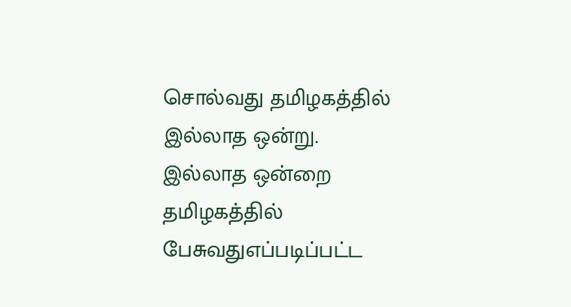சொல்வது தமிழகத்தில் இல்லாத ஒன்று. இல்லாத ஒன்றை தமிழகத்தில் பேசுவதுஎப்படிப்பட்ட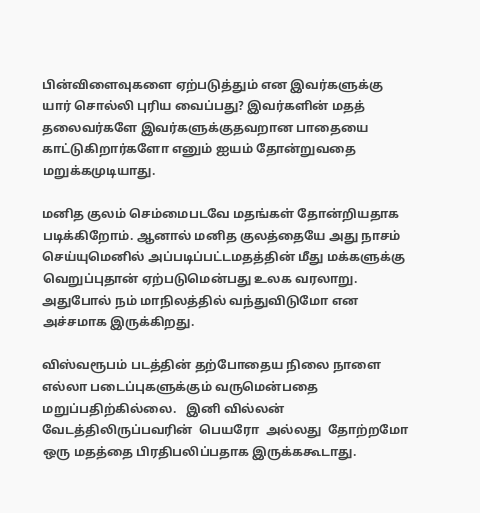பின்விளைவுகளை ஏற்படுத்தும் என இவர்களுக்கு யார் சொல்லி புரிய வைப்பது? இவர்களின் மதத் தலைவர்களே இவர்களுக்குதவறான பாதையை காட்டுகிறார்களோ எனும் ஐயம் தோன்றுவதை மறுக்கமுடியாது.

மனித குலம் செம்மைபடவே மதங்கள் தோன்றியதாக படிக்கிறோம். ஆனால் மனித குலத்தையே அது நாசம் செய்யுமெனில் அப்படிப்பட்டமதத்தின் மீது மக்களுக்கு வெறுப்புதான் ஏற்படுமென்பது உலக வரலாறு. அதுபோல் நம் மாநிலத்தில் வந்துவிடுமோ என அச்சமாக இருக்கிறது.

விஸ்வரூபம் படத்தின் தற்போதைய நிலை நாளை எல்லா படைப்புகளுக்கும் வருமென்பதை மறுப்பதிற்கில்லை.   இனி வில்லன் வேடத்திலிருப்பவரின்  பெயரோ  அல்லது  தோற்றமோ ஒரு மதத்தை பிரதிபலிப்பதாக இருக்ககூடாது.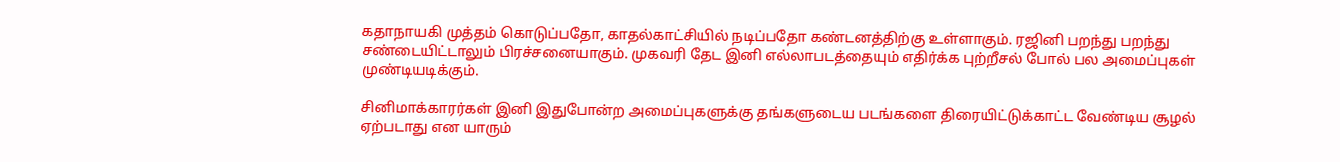கதாநாயகி முத்தம் கொடுப்பதோ, காதல்காட்சியில் நடிப்பதோ கண்டனத்திற்கு உள்ளாகும். ரஜினி பறந்து பறந்து சண்டையிட்டாலும் பிரச்சனையாகும். முகவரி தேட இனி எல்லாபடத்தையும் எதிர்க்க புற்றீசல் போல் பல அமைப்புகள் முண்டியடிக்கும்.

சினிமாக்காரர்கள் இனி இதுபோன்ற அமைப்புகளுக்கு தங்களுடைய படங்களை திரையிட்டுக்காட்ட வேண்டிய சூழல் ஏற்படாது என யாரும்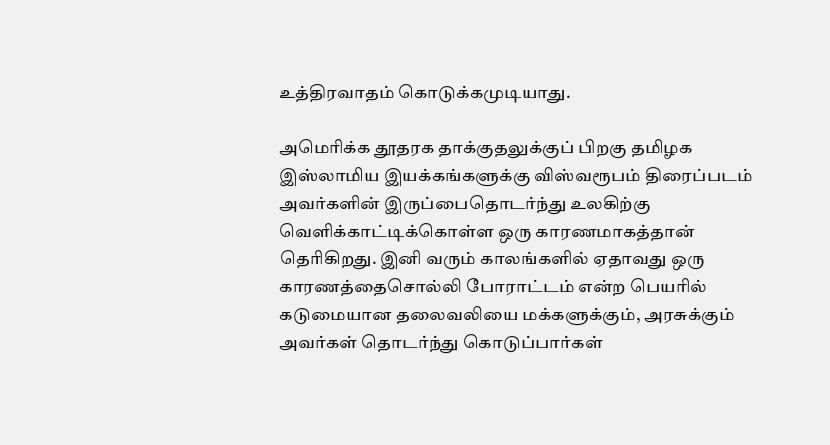உத்திரவாதம் கொடுக்கமுடியாது.

அமெரிக்க தூதரக தாக்குதலுக்குப் பிறகு தமிழக இஸ்லாமிய இயக்கங்களுக்கு விஸ்வரூபம் திரைப்படம் அவர்களின் இருப்பைதொடர்ந்து உலகிற்கு வெளிக்காட்டிக்கொள்ள ஒரு காரணமாகத்தான் தெரிகிறது. இனி வரும் காலங்களில் ஏதாவது ஒரு காரணத்தைசொல்லி போராட்டம் என்ற பெயரில் கடுமையான தலைவலியை மக்களுக்கும், அரசுக்கும் அவர்கள் தொடர்ந்து கொடுப்பார்கள்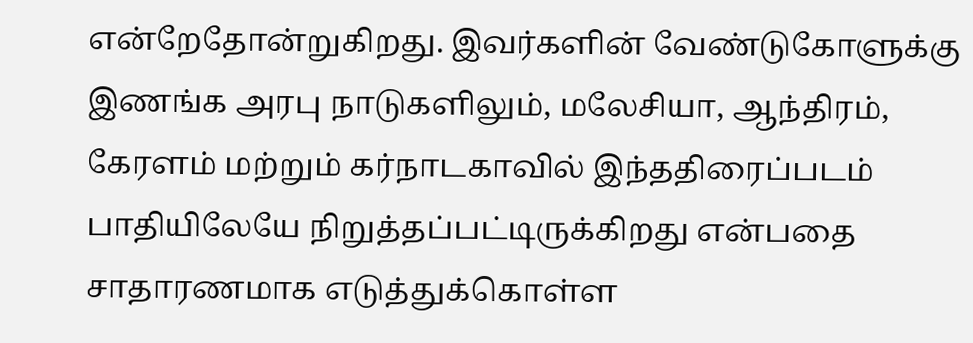என்றேதோன்றுகிறது. இவர்களின் வேண்டுகோளுக்கு இணங்க அரபு நாடுகளிலும், மலேசியா, ஆந்திரம், கேரளம் மற்றும் கர்நாடகாவில் இந்ததிரைப்படம் பாதியிலேயே நிறுத்தப்பட்டிருக்கிறது என்பதை சாதாரணமாக எடுத்துக்கொள்ள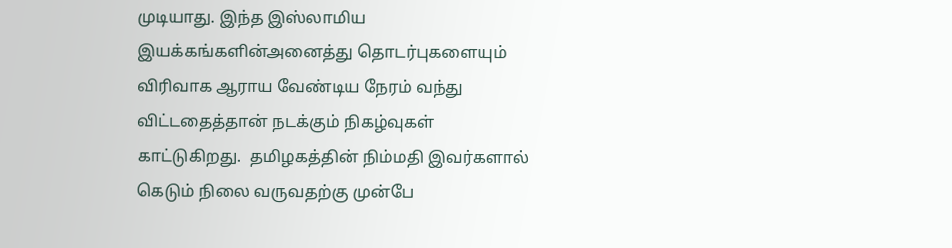முடியாது. இந்த இஸ்லாமிய இயக்கங்களின்அனைத்து தொடர்புகளையும் விரிவாக ஆராய வேண்டிய நேரம் வந்து விட்டதைத்தான் நடக்கும் நிகழ்வுகள் காட்டுகிறது.  தமிழகத்தின் நிம்மதி இவர்களால் கெடும் நிலை வருவதற்கு முன்பே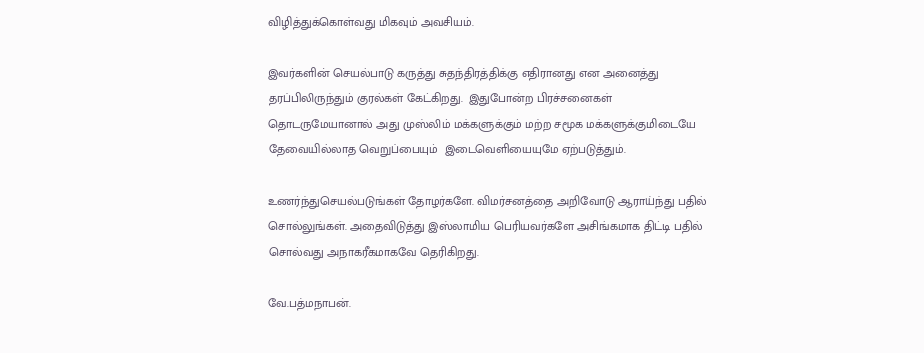விழித்துக்கொள்வது மிகவும் அவசியம்.

இவர்களின் செயல்பாடு கருத்து சுதந்திரத்திக்கு எதிரானது என அனைத்து தரப்பிலிருந்தும் குரல்கள் கேட்கிறது.  இதுபோன்ற பிரச்சனைகள் தொடருமேயானால் அது முஸ்லிம் மக்களுக்கும் மற்ற சமூக மக்களுக்குமிடையே தேவையில்லாத வெறுப்பையும்  இடைவெளியையுமே ஏற்படுத்தும்.

உணர்ந்துசெயல்படுங்கள் தோழர்களே. விமர்சனத்தை அறிவோடு ஆராய்ந்து பதில் சொல்லுங்கள். அதைவிடுத்து இஸ்லாமிய பெரியவர்களே அசிங்கமாக திட்டி பதில் சொல்வது அநாகரீகமாகவே தெரிகிறது.

வே.பத்மநாபன்.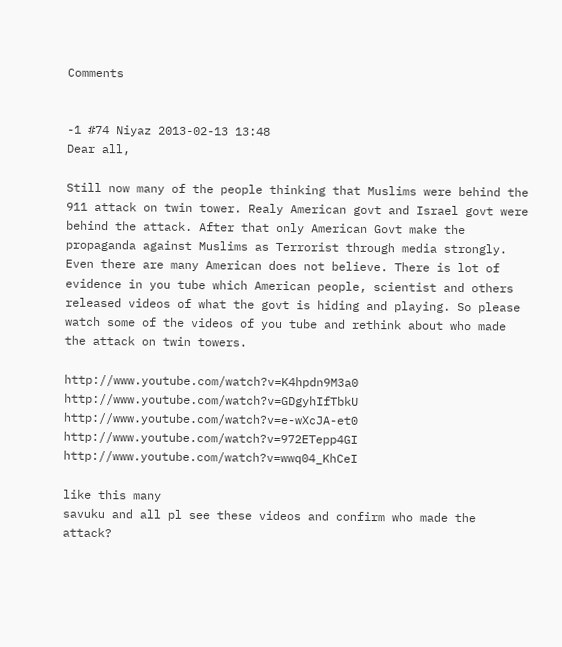Comments


-1 #74 Niyaz 2013-02-13 13:48
Dear all,

Still now many of the people thinking that Muslims were behind the 911 attack on twin tower. Realy American govt and Israel govt were behind the attack. After that only American Govt make the propaganda against Muslims as Terrorist through media strongly.
Even there are many American does not believe. There is lot of evidence in you tube which American people, scientist and others released videos of what the govt is hiding and playing. So please watch some of the videos of you tube and rethink about who made the attack on twin towers.

http://www.youtube.com/watch?v=K4hpdn9M3a0
http://www.youtube.com/watch?v=GDgyhIfTbkU
http://www.youtube.com/watch?v=e-wXcJA-et0
http://www.youtube.com/watch?v=972ETepp4GI
http://www.youtube.com/watch?v=wwq04_KhCeI

like this many
savuku and all pl see these videos and confirm who made the attack?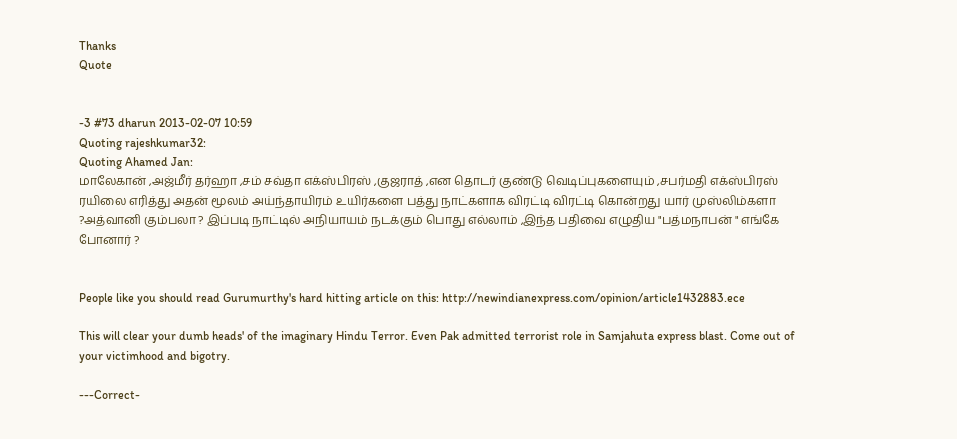Thanks
Quote


-3 #73 dharun 2013-02-07 10:59
Quoting rajeshkumar32:
Quoting Ahamed Jan:
மாலேகான் ,அஜ்மீர் தர்ஹா ,சம் சவ்தா எக்ஸ்பிரஸ் ,குஜராத் ,என தொடர் குண்டு வெடிப்புகளையும் ,சபர்மதி எக்ஸ்பிரஸ் ரயிலை எரித்து அதன் மூலம் அய்ந்தாயிரம் உயிர்களை பத்து நாட்களாக விரட்டி விரட்டி கொன்றது யார் முஸ்லிம்களா ?அத்வானி கும்பலா ? இப்படி நாட்டில் அநியாயம் நடக்கும் பொது எல்லாம் ,இந்த பதிவை எழுதிய "பத்மநாபன் " எங்கே போனார் ?


People like you should read Gurumurthy's hard hitting article on this: http://newindianexpress.com/opinion/article1432883.ece

This will clear your dumb heads' of the imaginary Hindu Terror. Even Pak admitted terrorist role in Samjahuta express blast. Come out of your victimhood and bigotry.

---Correct-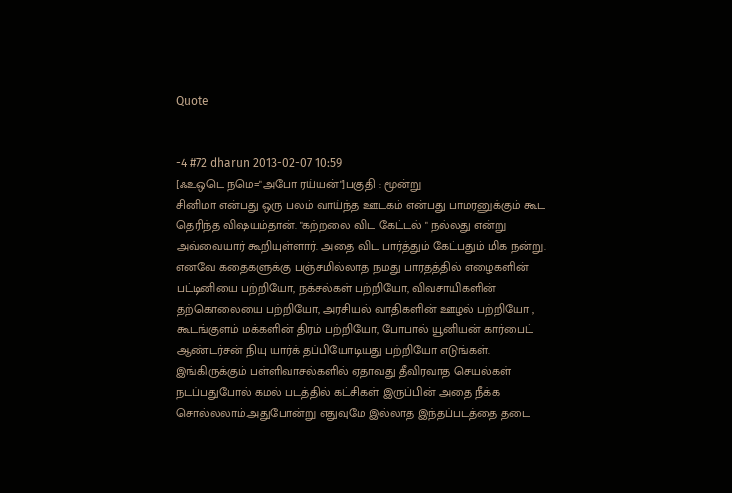Quote


-4 #72 dharun 2013-02-07 10:59
[ஃஉஒடெ நமெ="அபோ ரய்யன்"]பகுதி : மூன்று
சினிமா என்பது ஒரு பலம் வாய்ந்த ஊடகம் என்பது பாமரனுக்கும் கூட தெரிந்த விஷயம்தான். "கற்றலை விட கேட்டல் " நல்லது என்று அவ்வையார் கூறியுள்ளார். அதை விட பார்த்தும் கேட்பதும் மிக நன்று. எனவே கதைகளுக்கு பஞ்சமில்லாத நமது பாரதத்தில் எழைகளின் பட்டினியை பற்றியோ, நக்சல்கள் பற்றியோ, விவசாயிகளின் தற்கொலையை பற்றியோ, அரசியல் வாதிகளின் ஊழல் பற்றியோ , கூடங்குளம் மக்களின் திரம் பற்றியோ, போபால் யூனியன் கார்பைட் ஆண்டர்சன் நியு யார்க் தப்பியோடியது பற்றியோ எடுங்கள். இங்கிருக்கும் பள்ளிவாசல்களில் ஏதாவது தீவிரவாத செயல்கள் நடப்பதுபோல் கமல் படத்தில் கட்சிகள் இருப்பின் அதை நீக்க சொல்லலாம்.அதுபோன்று எதுவுமே இல்லாத இந்தப்படத்தை தடை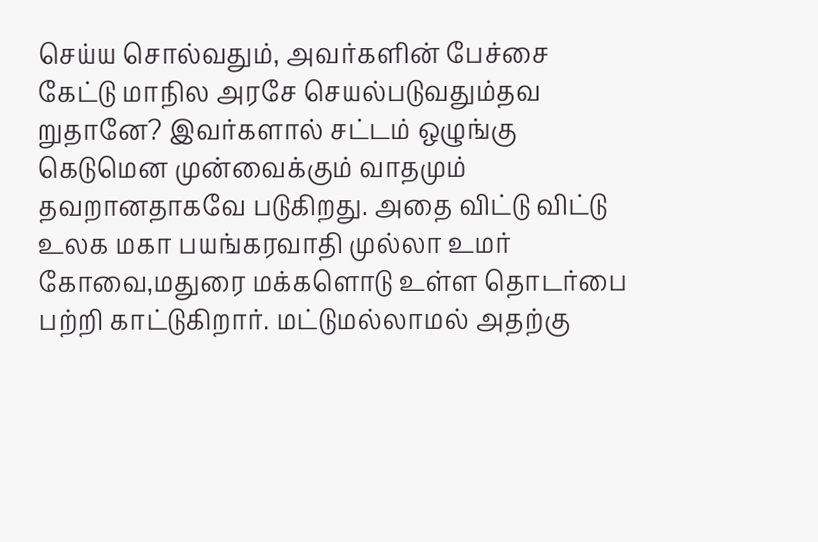செய்ய சொல்வதும், அவர்களின் பேச்சை கேட்டு மாநில அரசே செயல்படுவதும்தவ றுதானே? இவர்களால் சட்டம் ஒழுங்கு கெடுமென முன்வைக்கும் வாதமும் தவறானதாகவே படுகிறது. அதை விட்டு விட்டு உலக மகா பயங்கரவாதி முல்லா உமர் கோவை,மதுரை மக்களொடு உள்ள தொடர்பை பற்றி காட்டுகிறார். மட்டுமல்லாமல் அதற்கு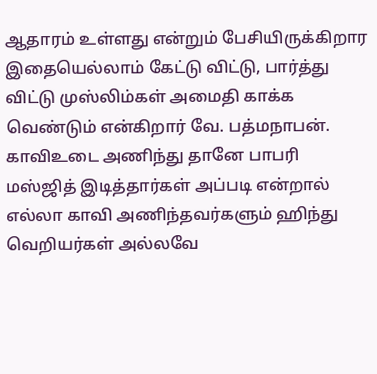ஆதாரம் உள்ளது என்றும் பேசியிருக்கிறார இதையெல்லாம் கேட்டு விட்டு, பார்த்து விட்டு முஸ்லிம்கள் அமைதி காக்க வெண்டும் என்கிறார் வே. பத்மநாபன்.
காவிஉடை அணிந்து தானே பாபரி மஸ்ஜித் இடித்தார்கள் அப்படி என்றால் எல்லா காவி அணிந்தவர்களும் ஹிந்து வெறியர்கள் அல்லவே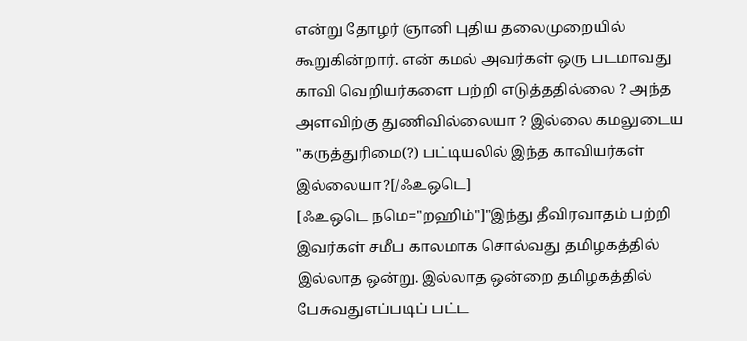என்று தோழர் ஞானி புதிய தலைமுறையில் கூறுகின்றார். என் கமல் அவர்கள் ஒரு படமாவது காவி வெறியர்களை பற்றி எடுத்ததில்லை ? அந்த அளவிற்கு துணிவில்லையா ? இல்லை கமலுடைய "கருத்துரிமை(?) பட்டியலில் இந்த காவியர்கள் இல்லையா?[/ஃஉஒடெ]
[ஃஉஒடெ நமெ="றஹிம்"]"இந்து தீவிரவாதம் பற்றி இவர்கள் சமீப காலமாக சொல்வது தமிழகத்தில் இல்லாத ஒன்று. இல்லாத ஒன்றை தமிழகத்தில் பேசுவதுஎப்படிப் பட்ட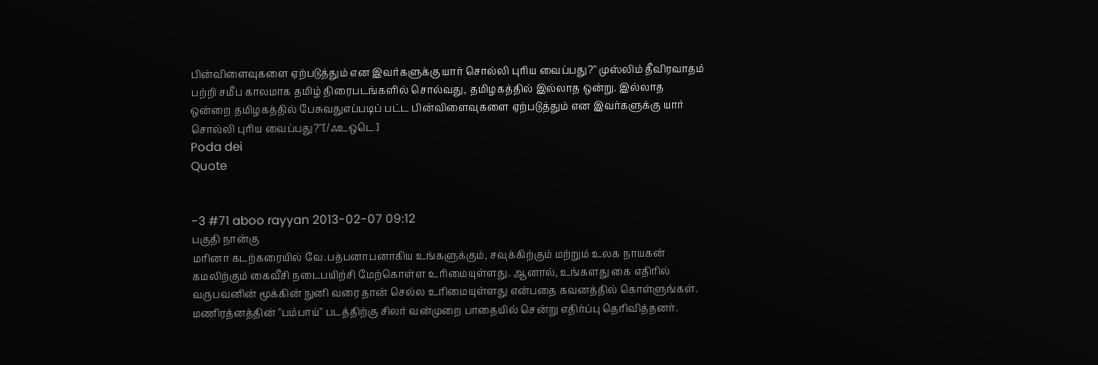பின்விளைவுகளை ஏற்படுத்தும் என இவர்களுக்கு யார் சொல்லி புரிய வைப்பது?" முஸ்லிம் தீவிரவாதம் பற்றி சமீப காலமாக தமிழ் திரைபடங்களில் சொல்வது, தமிழகத்தில் இல்லாத ஒன்று. இல்லாத ஒன்றை தமிழகத்தில் பேசுவதுஎப்படிப் பட்ட பின்விளைவுகளை ஏற்படுத்தும் என இவர்களுக்கு யார் சொல்லி புரிய வைப்பது?"[/ஃஉஒடெ]
Poda dei
Quote


-3 #71 aboo rayyan 2013-02-07 09:12
பகுதி நான்கு
மரினா கடற்கரையில் வே.பத்பனாபனாகிய உங்களுக்கும், சவுக்கிற்கும் மற்றும் உலக நாயகன் கமலிற்கும் கைவீசி நடைபயிற்சி மேற்கொள்ள உரிமையுள்ளது. ஆனால், உங்களது கை எதிரில் வருபவனின் மூக்கின் நுனி வரை தான் செல்ல உரிமையுள்ளது என்பதை கவனத்தில் கொள்ளுங்கள். மணிரத்னத்தின் "பம்பாய்" படத்திற்கு சிலர் வன்முறை பாதையில் சென்று எதிர்ப்பு தெரிவித்தனர்.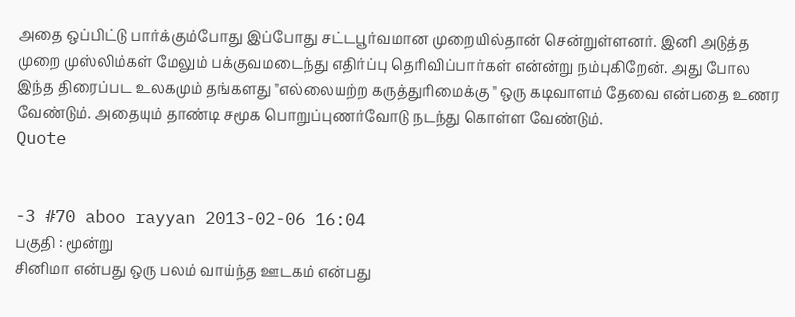அதை ஒப்பிட்டு பார்க்கும்போது இப்போது சட்டபூர்வமான முறையில்தான் சென்றுள்ளனர். இனி அடுத்த முறை முஸ்லிம்கள் மேலும் பக்குவமடைந்து எதிர்ப்பு தெரிவிப்பார்கள் என்ன்று நம்புகிறேன். அது போல இந்த திரைப்பட உலகமும் தங்களது "எல்லையற்ற கருத்துரிமைக்கு " ஒரு கடிவாளம் தேவை என்பதை உணர வேண்டும். அதையும் தாண்டி சமூக பொறுப்புணர்வோடு நடந்து கொள்ள வேண்டும்.
Quote


-3 #70 aboo rayyan 2013-02-06 16:04
பகுதி : மூன்று
சினிமா என்பது ஒரு பலம் வாய்ந்த ஊடகம் என்பது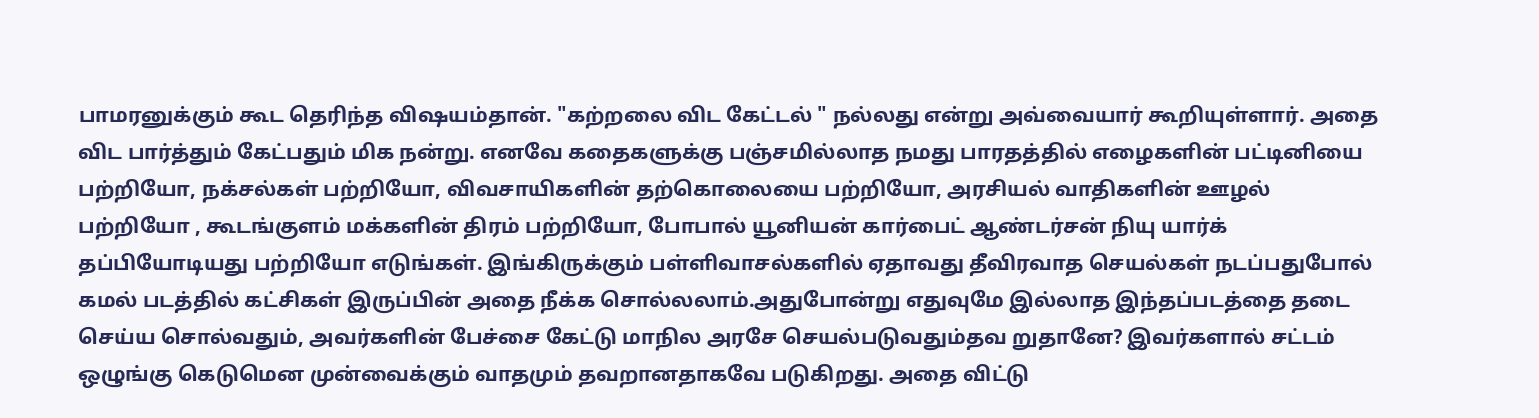பாமரனுக்கும் கூட தெரிந்த விஷயம்தான். "கற்றலை விட கேட்டல் " நல்லது என்று அவ்வையார் கூறியுள்ளார். அதை விட பார்த்தும் கேட்பதும் மிக நன்று. எனவே கதைகளுக்கு பஞ்சமில்லாத நமது பாரதத்தில் எழைகளின் பட்டினியை பற்றியோ, நக்சல்கள் பற்றியோ, விவசாயிகளின் தற்கொலையை பற்றியோ, அரசியல் வாதிகளின் ஊழல் பற்றியோ , கூடங்குளம் மக்களின் திரம் பற்றியோ, போபால் யூனியன் கார்பைட் ஆண்டர்சன் நியு யார்க் தப்பியோடியது பற்றியோ எடுங்கள். இங்கிருக்கும் பள்ளிவாசல்களில் ஏதாவது தீவிரவாத செயல்கள் நடப்பதுபோல் கமல் படத்தில் கட்சிகள் இருப்பின் அதை நீக்க சொல்லலாம்.அதுபோன்று எதுவுமே இல்லாத இந்தப்படத்தை தடை செய்ய சொல்வதும், அவர்களின் பேச்சை கேட்டு மாநில அரசே செயல்படுவதும்தவ றுதானே? இவர்களால் சட்டம் ஒழுங்கு கெடுமென முன்வைக்கும் வாதமும் தவறானதாகவே படுகிறது. அதை விட்டு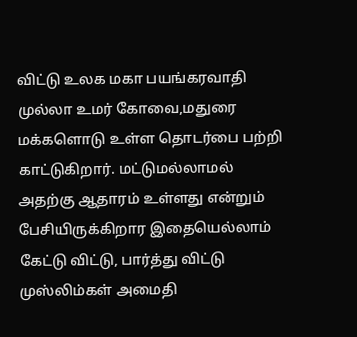விட்டு உலக மகா பயங்கரவாதி முல்லா உமர் கோவை,மதுரை மக்களொடு உள்ள தொடர்பை பற்றி காட்டுகிறார். மட்டுமல்லாமல் அதற்கு ஆதாரம் உள்ளது என்றும் பேசியிருக்கிறார இதையெல்லாம் கேட்டு விட்டு, பார்த்து விட்டு முஸ்லிம்கள் அமைதி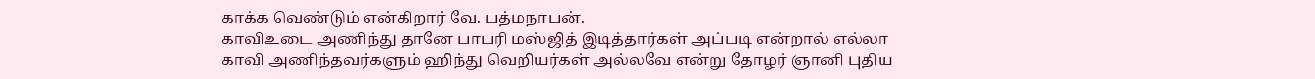காக்க வெண்டும் என்கிறார் வே. பத்மநாபன்.
காவிஉடை அணிந்து தானே பாபரி மஸ்ஜித் இடித்தார்கள் அப்படி என்றால் எல்லா காவி அணிந்தவர்களும் ஹிந்து வெறியர்கள் அல்லவே என்று தோழர் ஞானி புதிய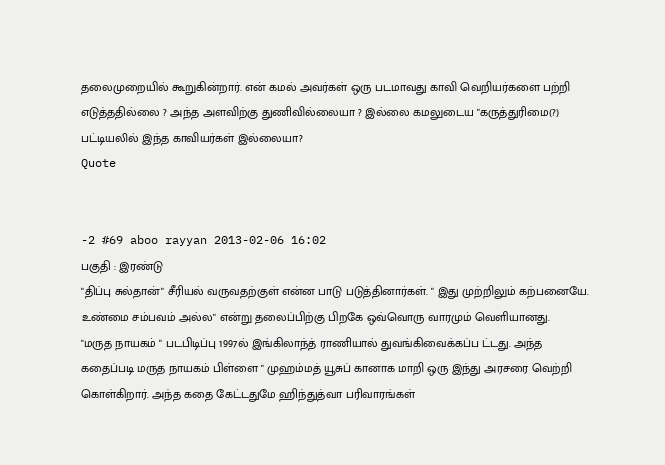தலைமுறையில் கூறுகின்றார். என் கமல் அவர்கள் ஒரு படமாவது காவி வெறியர்களை பற்றி எடுத்ததில்லை ? அந்த அளவிற்கு துணிவில்லையா ? இல்லை கமலுடைய "கருத்துரிமை(?) பட்டியலில் இந்த காவியர்கள் இல்லையா?
Quote


-2 #69 aboo rayyan 2013-02-06 16:02
பகுதி : இரண்டு
"திப்பு சுல்தான்" சீரியல் வருவதற்குள் என்ன பாடு படுத்தினார்கள். " இது முற்றிலும் கற்பனையே. உண்மை சம்பவம் அல்ல" என்று தலைப்பிற்கு பிறகே ஒவ்வொரு வாரமும் வெளியானது.
"மருத நாயகம் " படபிடிப்பு 1997ல் இங்கிலாந்த் ராணியால் துவங்கிவைக்கப்ப ட்டது. அந்த கதைப்படி மருத நாயகம் பிள்ளை " முஹம்மத் யூசுப் கானாக மாறி ஒரு இந்து அரசரை வெற்றி கொள்கிறார். அந்த கதை கேட்டதுமே ஹிந்துத்வா பரிவாரங்கள்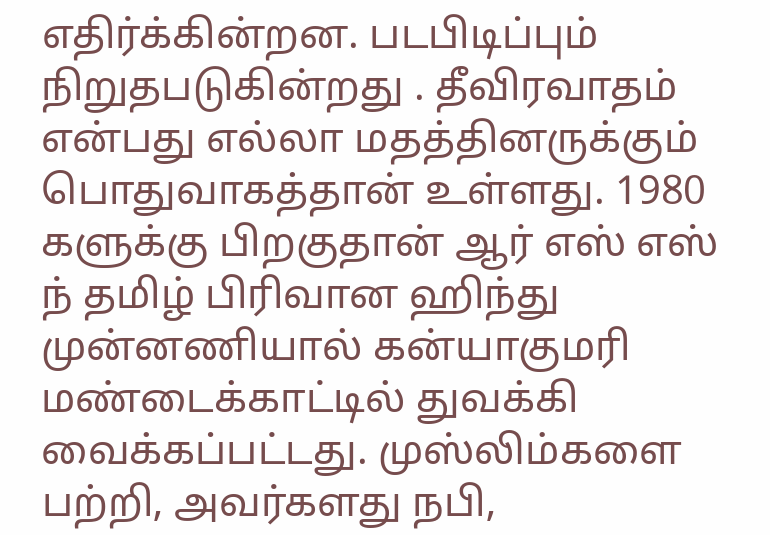எதிர்க்கின்றன. படபிடிப்பும் நிறுதபடுகின்றது . தீவிரவாதம் என்பது எல்லா மதத்தினருக்கும் பொதுவாகத்தான் உள்ளது. 1980 களுக்கு பிறகுதான் ஆர் எஸ் எஸ் ந் தமிழ் பிரிவான ஹிந்து முன்னணியால் கன்யாகுமரி மண்டைக்காட்டில் துவக்கி வைக்கப்பட்டது. முஸ்லிம்களை பற்றி, அவர்களது நபி,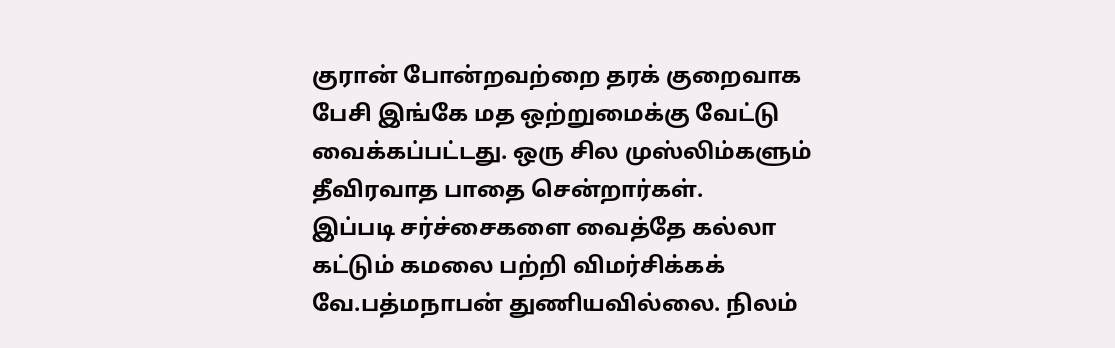குரான் போன்றவற்றை தரக் குறைவாக பேசி இங்கே மத ஒற்றுமைக்கு வேட்டு வைக்கப்பட்டது. ஒரு சில முஸ்லிம்களும் தீவிரவாத பாதை சென்றார்கள்.
இப்படி சர்ச்சைகளை வைத்தே கல்லா கட்டும் கமலை பற்றி விமர்சிக்கக் வே.பத்மநாபன் துணியவில்லை. நிலம்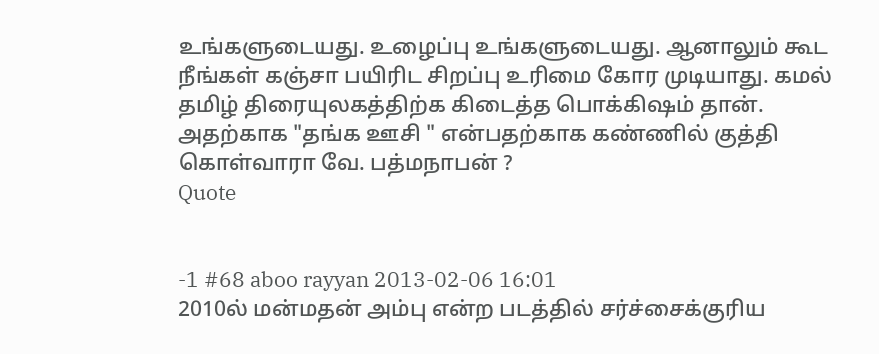உங்களுடையது. உழைப்பு உங்களுடையது. ஆனாலும் கூட நீங்கள் கஞ்சா பயிரிட சிறப்பு உரிமை கோர முடியாது. கமல் தமிழ் திரையுலகத்திற்க கிடைத்த பொக்கிஷம் தான். அதற்காக "தங்க ஊசி " என்பதற்காக கண்ணில் குத்தி கொள்வாரா வே. பத்மநாபன் ?
Quote


-1 #68 aboo rayyan 2013-02-06 16:01
2010ல் மன்மதன் அம்பு என்ற படத்தில் சர்ச்சைக்குரிய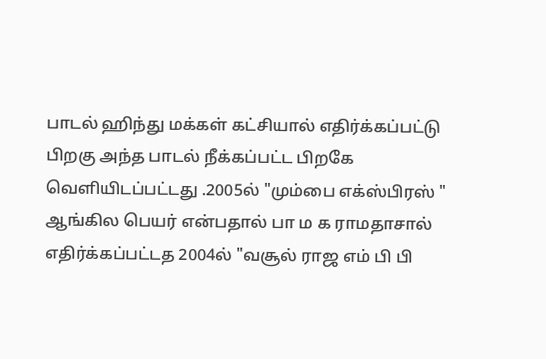பாடல் ஹிந்து மக்கள் கட்சியால் எதிர்க்கப்பட்டு பிறகு அந்த பாடல் நீக்கப்பட்ட பிறகே வெளியிடப்பட்டது .2005ல் "மும்பை எக்ஸ்பிரஸ் " ஆங்கில பெயர் என்பதால் பா ம க ராமதாசால் எதிர்க்கப்பட்டத 2004ல் "வசூல் ராஜ எம் பி பி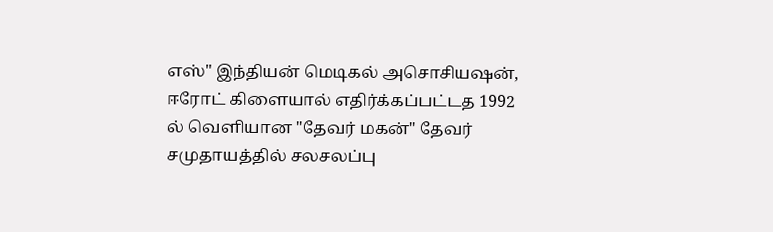எஸ்" இந்தியன் மெடிகல் அசொசியஷன், ஈரோட் கிளையால் எதிர்க்கப்பட்டத 1992 ல் வெளியான "தேவர் மகன்" தேவர் சமுதாயத்தில் சலசலப்பு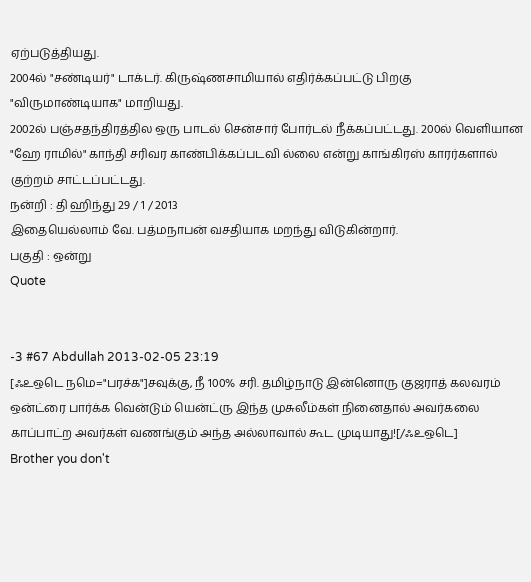ஏற்படுத்தியது.
2004ல் "சண்டியர்" டாக்டர். கிருஷ்ணசாமியால் எதிர்க்கப்பட்டு பிறகு "விருமாண்டியாக" மாறியது.
2002ல் பஞ்சதந்திரத்தில ஒரு பாடல் சென்சார் போர்டல் நீக்கப்பட்டது. 200ல் வெளியான "ஹே ராமில்" காந்தி சரிவர காண்பிக்கப்படவி ல்லை என்று காங்கிரஸ் காரர்களால் குற்றம் சாட்டப்பட்டது.
நன்றி : தி ஹிந்து 29 / 1 / 2013
இதையெல்லாம் வே. பத்மநாபன் வசதியாக மறந்து விடுகின்றார்.
பகுதி : ஒன்று
Quote


-3 #67 Abdullah 2013-02-05 23:19
[ஃஉஒடெ நமெ="பரச்க"]சவுக்கு, நீ 100% சரி. தமிழ்நாடு இன்னொரு குஜராத் கலவரம் ஒன்ட்ரை பார்க்க வென்டும் யென்ட்ரு இந்த முசுலீம்கள் நினைதால் அவர்கலை காப்பாட்ற அவர்கள் வணங்கும் அந்த அல்லாவால் கூட முடியாது![/ஃஉஒடெ]
Brother you don't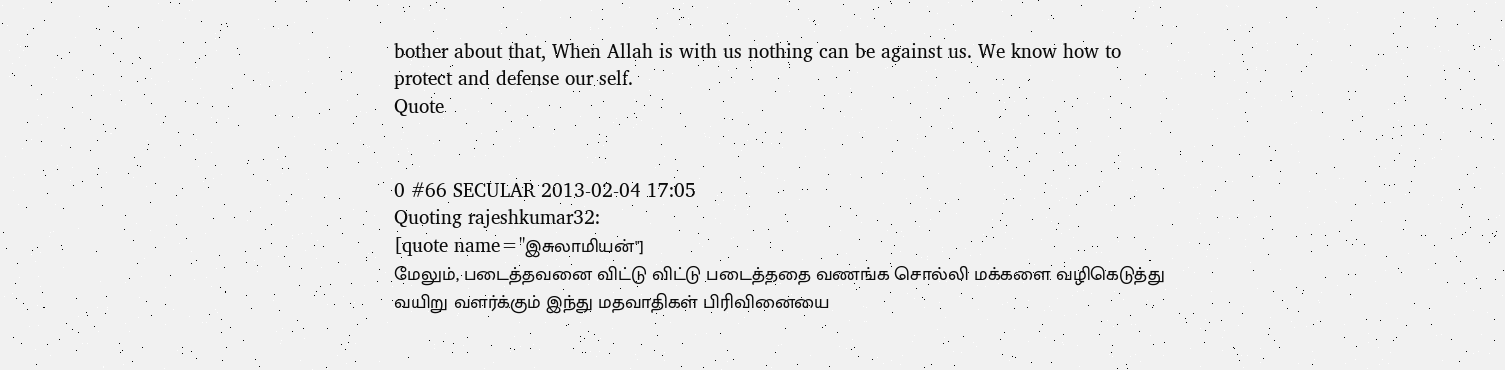bother about that, When Allah is with us nothing can be against us. We know how to protect and defense our self.
Quote


0 #66 SECULAR 2013-02-04 17:05
Quoting rajeshkumar32:
[quote name="இசுலாமியன்"]
மேலும், படைத்தவனை விட்டு விட்டு படைத்ததை வணங்க சொல்லி மக்களை வழிகெடுத்து வயிறு வளர்க்கும் இந்து மதவாதிகள் பிரிவினையை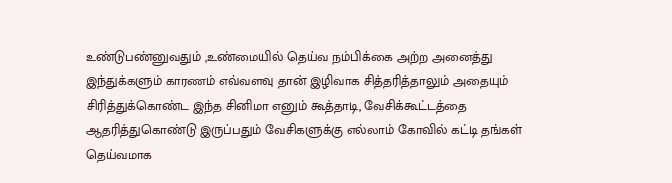உண்டுபண்னுவதும் ,உண்மையில் தெய்வ நம்பிக்கை அற்ற அனைத்து இந்துக்களும் காரணம் எவ்வளவு தான் இழிவாக சித்தரித்தாலும் அதையும் சிரித்துக்கொண்ட இந்த சினிமா எனும் கூத்தாடி, வேசிக்கூட்டத்தை ஆதரித்துகொண்டு இருப்பதும் வேசிகளுக்கு எல்லாம் கோவில் கட்டி தங்கள் தெய்வமாக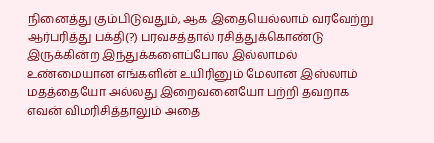நினைத்து கும்பிடுவதும், ஆக இதையெல்லாம் வரவேற்று ஆர்பரித்து பக்தி(?) பரவசத்தால் ரசித்துக்கொண்டு இருக்கின்ற இந்துக்களைப்போல இல்லாமல் உண்மையான எங்களின் உயிரினும் மேலான இஸ்லாம் மதத்தையோ அல்லது இறைவனையோ பற்றி தவறாக எவன் விமரிசித்தாலும் அதை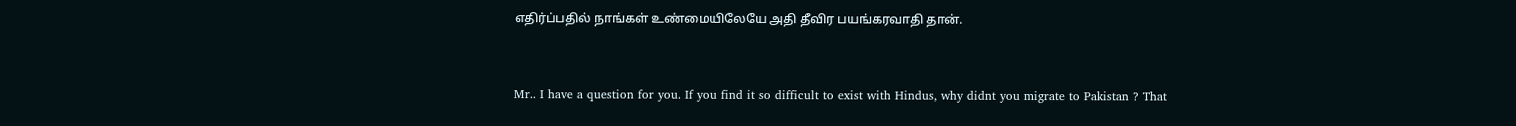எதிர்ப்பதில் நாங்கள் உண்மையிலேயே அதி தீவிர பயங்கரவாதி தான்.


Mr.. I have a question for you. If you find it so difficult to exist with Hindus, why didnt you migrate to Pakistan ? That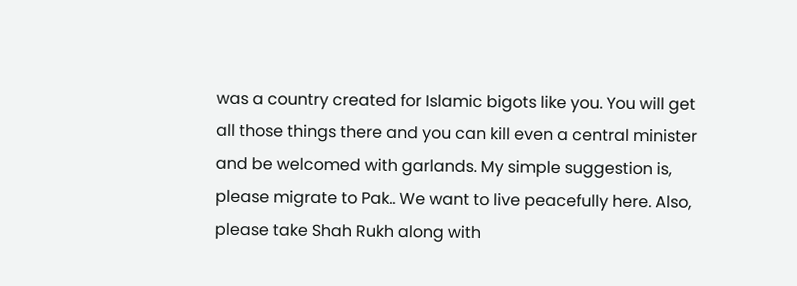was a country created for Islamic bigots like you. You will get all those things there and you can kill even a central minister and be welcomed with garlands. My simple suggestion is, please migrate to Pak.. We want to live peacefully here. Also, please take Shah Rukh along with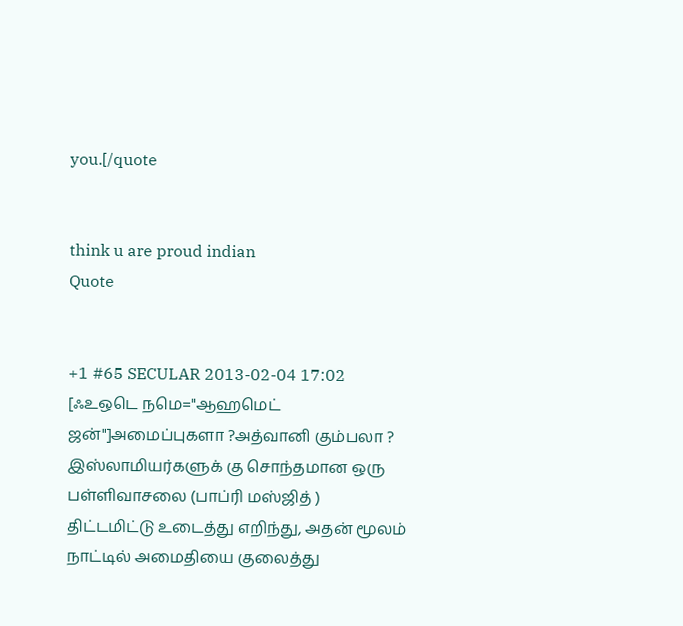you.[/quote


think u are proud indian
Quote


+1 #65 SECULAR 2013-02-04 17:02
[ஃஉஒடெ நமெ="ஆஹமெட் ஜன்"]அமைப்புகளா ?அத்வானி கும்பலா ? இஸ்லாமியர்களுக் கு சொந்தமான ஒரு பள்ளிவாசலை (பாப்ரி மஸ்ஜித் ) திட்டமிட்டு உடைத்து எறிந்து, அதன் மூலம் நாட்டில் அமைதியை குலைத்து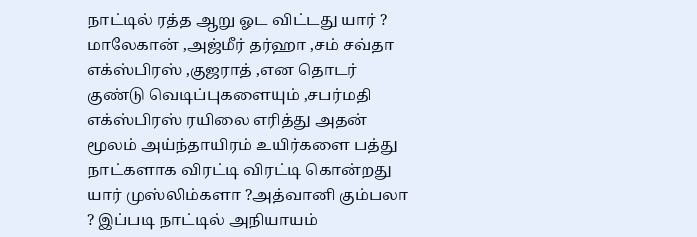நாட்டில் ரத்த ஆறு ஓட விட்டது யார் ? மாலேகான் ,அஜ்மீர் தர்ஹா ,சம் சவ்தா எக்ஸ்பிரஸ் ,குஜராத் ,என தொடர் குண்டு வெடிப்புகளையும் ,சபர்மதி எக்ஸ்பிரஸ் ரயிலை எரித்து அதன் மூலம் அய்ந்தாயிரம் உயிர்களை பத்து நாட்களாக விரட்டி விரட்டி கொன்றது யார் முஸ்லிம்களா ?அத்வானி கும்பலா ? இப்படி நாட்டில் அநியாயம்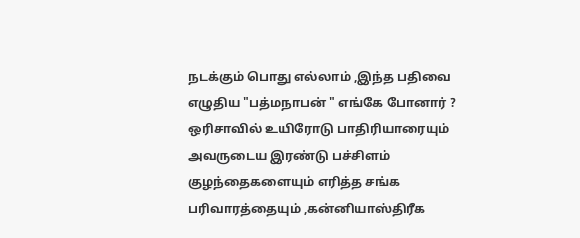நடக்கும் பொது எல்லாம் ,இந்த பதிவை எழுதிய "பத்மநாபன் " எங்கே போனார் ? ஒரிசாவில் உயிரோடு பாதிரியாரையும் அவருடைய இரண்டு பச்சிளம் குழந்தைகளையும் எரித்த சங்க பரிவாரத்தையும் ,கன்னியாஸ்திரீக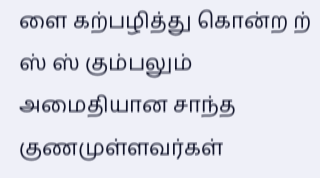ளை கற்பழித்து கொன்ற ற் ஸ் ஸ் கும்பலும் அமைதியான சாந்த குணமுள்ளவர்கள்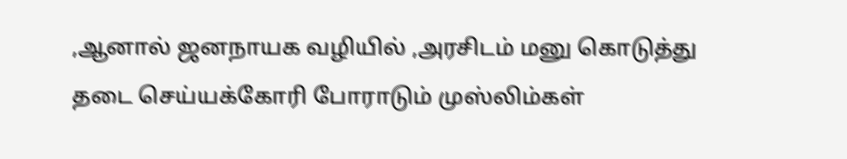,ஆனால் ஜனநாயக வழியில் ,அரசிடம் மனு கொடுத்து தடை செய்யக்கோரி போராடும் முஸ்லிம்கள்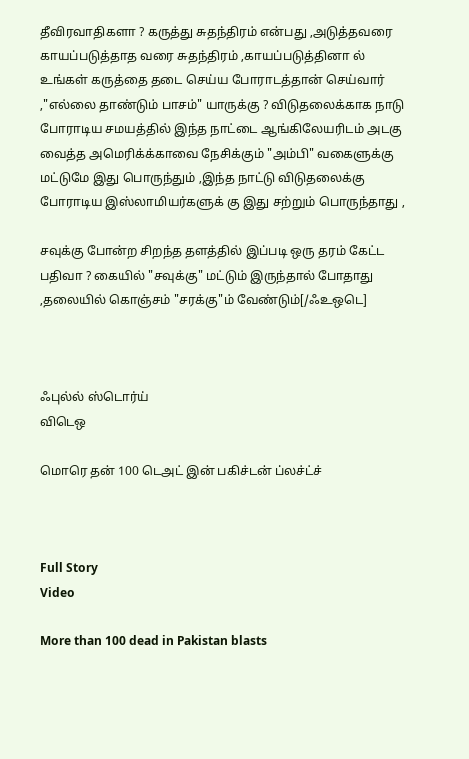தீவிரவாதிகளா ? கருத்து சுதந்திரம் என்பது ,அடுத்தவரை காயப்படுத்தாத வரை சுதந்திரம் ,காயப்படுத்தினா ல் உங்கள் கருத்தை தடை செய்ய போராடத்தான் செய்வார் ,"எல்லை தாண்டும் பாசம்" யாருக்கு ? விடுதலைக்காக நாடு போராடிய சமயத்தில் இந்த நாட்டை ஆங்கிலேயரிடம் அடகு வைத்த அமெரிக்க்காவை நேசிக்கும் "அம்பி" வகைளுக்கு மட்டுமே இது பொருந்தும் ,இந்த நாட்டு விடுதலைக்கு போராடிய இஸ்லாமியர்களுக் கு இது சற்றும் பொருந்தாது ,

சவுக்கு போன்ற சிறந்த தளத்தில் இப்படி ஒரு தரம் கேட்ட பதிவா ? கையில் "சவுக்கு" மட்டும் இருந்தால் போதாது ,தலையில் கொஞ்சம் "சரக்கு"ம் வேண்டும்[/ஃஉஒடெ]



ஃபுல்ல் ஸ்டொர்ய்
விடெஒ

மொரெ தன் 100 டெஅட் இன் பகிச்டன் ப்லச்ட்ச்



Full Story
Video

More than 100 dead in Pakistan blasts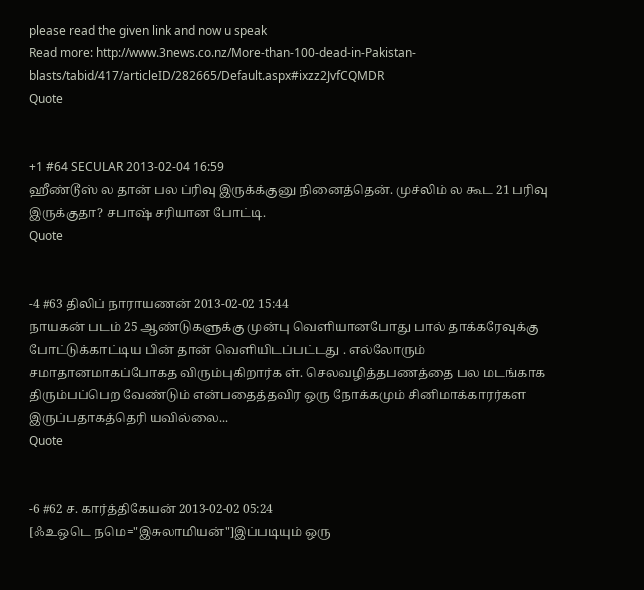please read the given link and now u speak
Read more: http://www.3news.co.nz/More-than-100-dead-in-Pakistan-blasts/tabid/417/articleID/282665/Default.aspx#ixzz2JvfCQMDR
Quote


+1 #64 SECULAR 2013-02-04 16:59
ஹீண்டூஸ் ல தான் பல ப்ரிவு இருக்க்குனு நினைத்தென். முச்லிம் ல கூட 21 பரிவு இருக்குதா? சபாஷ் சரியான போட்டி.
Quote


-4 #63 திலிப் நாராயணன் 2013-02-02 15:44
நாயகன் படம் 25 ஆண்டுகளுக்கு முன்பு வெளியானபோது பால் தாக்கரேவுக்கு போட்டுக்காட்டிய பின் தான் வெளியிடப்பட்டது . எல்லோரும் சமாதானமாகப்போகத விரும்புகிறார்க ள். செலவழித்தபணத்தை பல மடங்காக திரும்பப்பெற வேண்டும் என்பதைத்தவிர ஒரு நோக்கமும் சினிமாக்காரர்கள இருப்பதாகத்தெரி யவில்லை...
Quote


-6 #62 ச. கார்த்திகேயன் 2013-02-02 05:24
[ஃஉஒடெ நமெ="இசுலாமியன்"]இப்படியும் ஒரு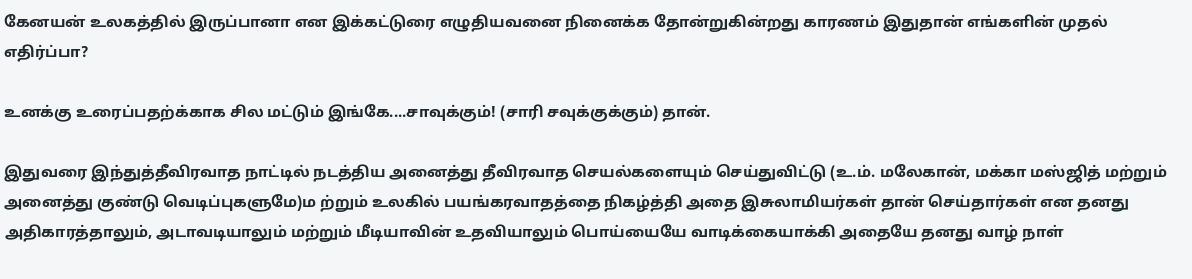கேனயன் உலகத்தில் இருப்பானா என இக்கட்டுரை எழுதியவனை நினைக்க தோன்றுகின்றது காரணம் இதுதான் எங்களின் முதல் எதிர்ப்பா?

உனக்கு உரைப்பதற்க்காக சில மட்டும் இங்கே....சாவுக்கும்! (சாரி சவுக்குக்கும்) தான்.

இதுவரை இந்துத்தீவிரவாத நாட்டில் நடத்திய அனைத்து தீவிரவாத செயல்களையும் செய்துவிட்டு (உ.ம். மலேகான், மக்கா மஸ்ஜித் மற்றும் அனைத்து குண்டு வெடிப்புகளுமே)ம ற்றும் உலகில் பயங்கரவாதத்தை நிகழ்த்தி அதை இசுலாமியர்கள் தான் செய்தார்கள் என தனது அதிகாரத்தாலும், அடாவடியாலும் மற்றும் மீடியாவின் உதவியாலும் பொய்யையே வாடிக்கையாக்கி அதையே தனது வாழ் நாள்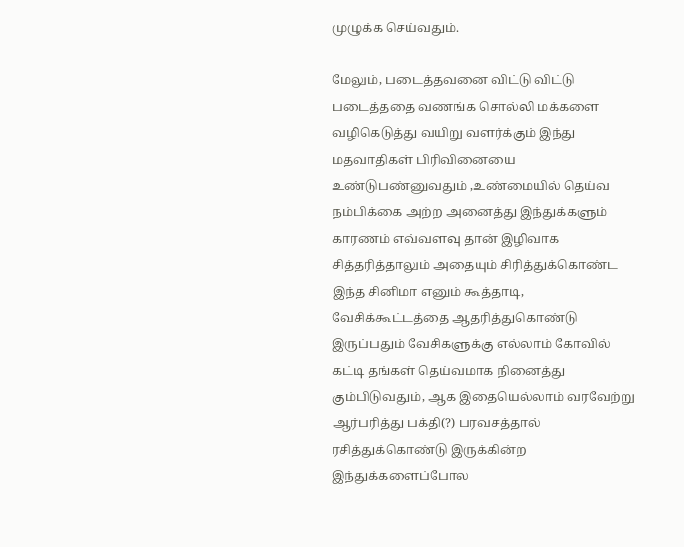முழுக்க செய்வதும்.

மேலும், படைத்தவனை விட்டு விட்டு படைத்ததை வணங்க சொல்லி மக்களை வழிகெடுத்து வயிறு வளர்க்கும் இந்து மதவாதிகள் பிரிவினையை உண்டுபண்னுவதும் ,உண்மையில் தெய்வ நம்பிக்கை அற்ற அனைத்து இந்துக்களும் காரணம் எவ்வளவு தான் இழிவாக சித்தரித்தாலும் அதையும் சிரித்துக்கொண்ட இந்த சினிமா எனும் கூத்தாடி, வேசிக்கூட்டத்தை ஆதரித்துகொண்டு இருப்பதும் வேசிகளுக்கு எல்லாம் கோவில் கட்டி தங்கள் தெய்வமாக நினைத்து கும்பிடுவதும், ஆக இதையெல்லாம் வரவேற்று ஆர்பரித்து பக்தி(?) பரவசத்தால் ரசித்துக்கொண்டு இருக்கின்ற இந்துக்களைப்போல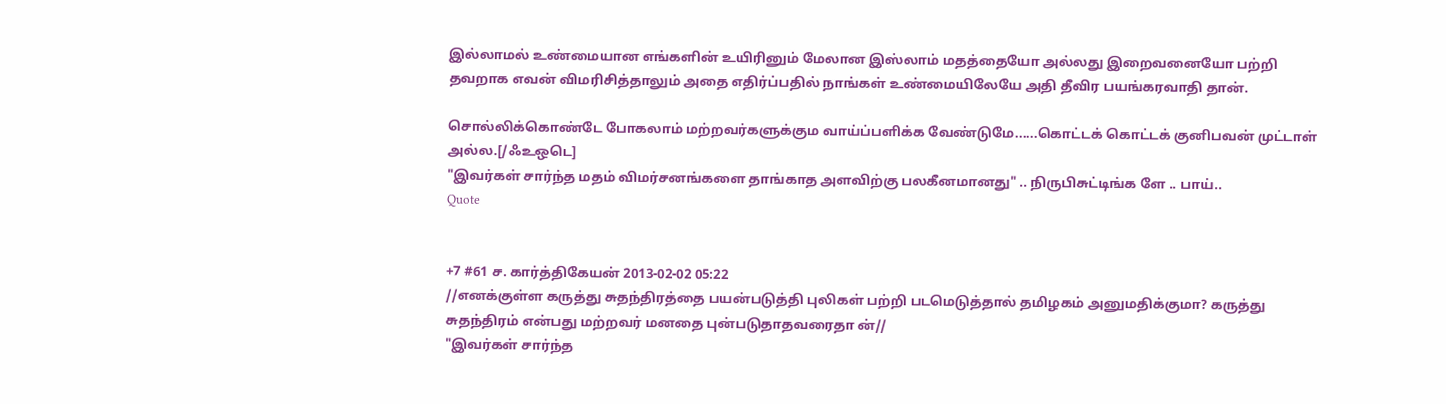இல்லாமல் உண்மையான எங்களின் உயிரினும் மேலான இஸ்லாம் மதத்தையோ அல்லது இறைவனையோ பற்றி தவறாக எவன் விமரிசித்தாலும் அதை எதிர்ப்பதில் நாங்கள் உண்மையிலேயே அதி தீவிர பயங்கரவாதி தான்.

சொல்லிக்கொண்டே போகலாம் மற்றவர்களுக்கும வாய்ப்பளிக்க வேண்டுமே......கொட்டக் கொட்டக் குனிபவன் முட்டாள் அல்ல.[/ஃஉஒடெ]
"இவர்கள் சார்ந்த மதம் விமர்சனங்களை தாங்காத அளவிற்கு பலகீனமானது" .. நிருபிசுட்டிங்க ளே .. பாய்..
Quote


+7 #61 ச. கார்த்திகேயன் 2013-02-02 05:22
//எனக்குள்ள கருத்து சுதந்திரத்தை பயன்படுத்தி புலிகள் பற்றி படமெடுத்தால் தமிழகம் அனுமதிக்குமா? கருத்து சுதந்திரம் என்பது மற்றவர் மனதை புன்படுதாதவரைதா ன்//
"இவர்கள் சார்ந்த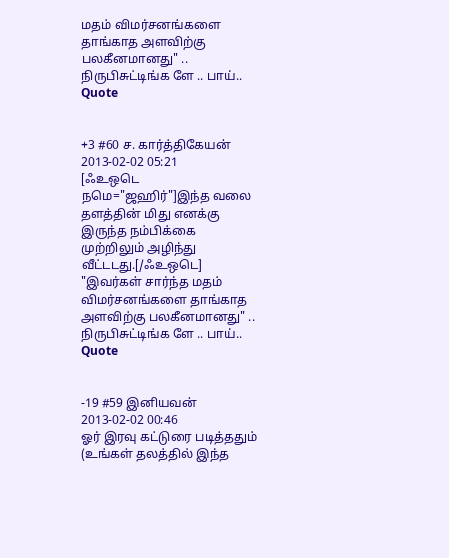மதம் விமர்சனங்களை தாங்காத அளவிற்கு பலகீனமானது" .. நிருபிசுட்டிங்க ளே .. பாய்..
Quote


+3 #60 ச. கார்த்திகேயன் 2013-02-02 05:21
[ஃஉஒடெ நமெ="ஜஹிர்"]இந்த வலை தளத்தின் மிது எனக்கு இருந்த நம்பிக்கை முற்றிலும் அழிந்து வீட்டடது.[/ஃஉஒடெ]
"இவர்கள் சார்ந்த மதம் விமர்சனங்களை தாங்காத அளவிற்கு பலகீனமானது" .. நிருபிசுட்டிங்க ளே .. பாய்..
Quote


-19 #59 இனியவன் 2013-02-02 00:46
ஓர் இரவு கட்டுரை படித்ததும் (உங்கள் தலத்தில் இந்த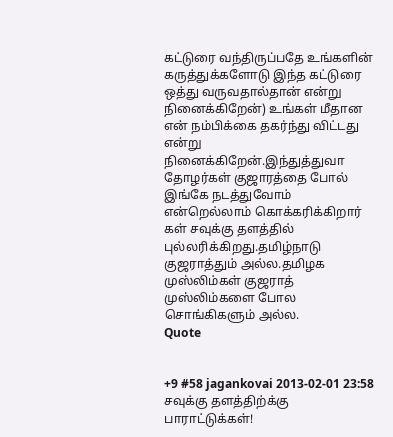கட்டுரை வந்திருப்பதே உங்களின் கருத்துக்களோடு இந்த கட்டுரை ஒத்து வருவதால்தான் என்று நினைக்கிறேன்) உங்கள் மீதான என் நம்பிக்கை தகர்ந்து விட்டது என்று நினைக்கிறேன்.இந்துத்துவா தோழர்கள் குஜாரத்தை போல் இங்கே நடத்துவோம் என்றெல்லாம் கொக்கரிக்கிறார் கள் சவுக்கு தளத்தில் புல்லரிக்கிறது.தமிழ்நாடு குஜராத்தும் அல்ல.தமிழக முஸ்லிம்கள் குஜராத் முஸ்லிம்களை போல சொங்கிகளும் அல்ல.
Quote


+9 #58 jagankovai 2013-02-01 23:58
சவுக்கு தளத்திற்க்கு பாராட்டுக்கள்!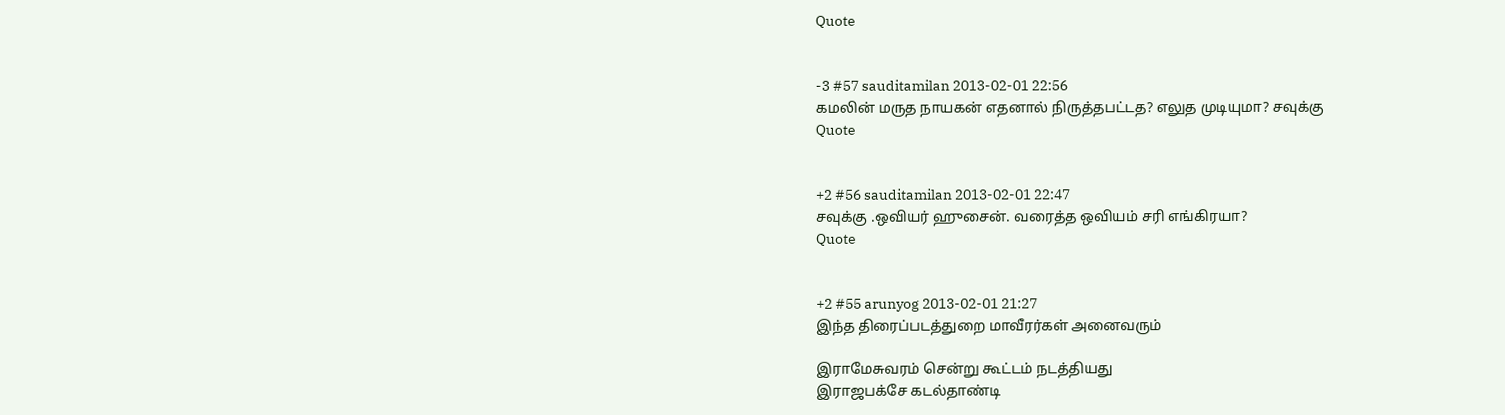Quote


-3 #57 sauditamilan 2013-02-01 22:56
கமலின் மருத நாயகன் எதனால் நிருத்தபட்டத? எலுத முடியுமா? சவுக்கு
Quote


+2 #56 sauditamilan 2013-02-01 22:47
சவுக்கு .ஒவியர் ஹுசைன். வரைத்த ஒவியம் சரி எங்கிரயா?
Quote


+2 #55 arunyog 2013-02-01 21:27
இந்த திரைப்படத்துறை மாவீரர்கள் அனைவரும்

இராமேசுவரம் சென்று கூட்டம் நடத்தியது
இராஜபக்சே கடல்தாண்டி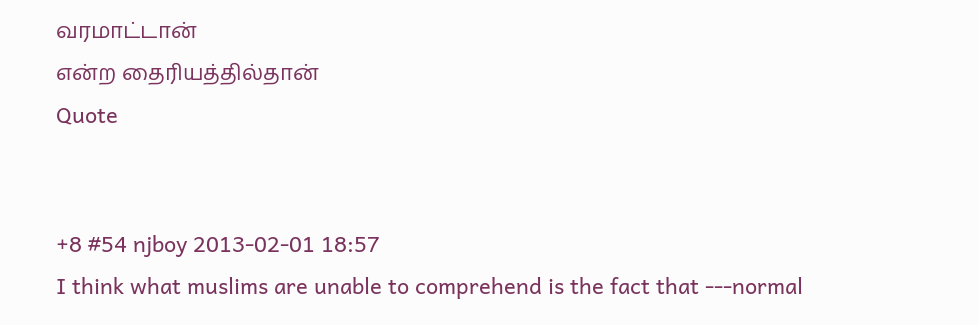வரமாட்டான்
என்ற தைரியத்தில்தான்
Quote


+8 #54 njboy 2013-02-01 18:57
I think what muslims are unable to comprehend is the fact that ---normal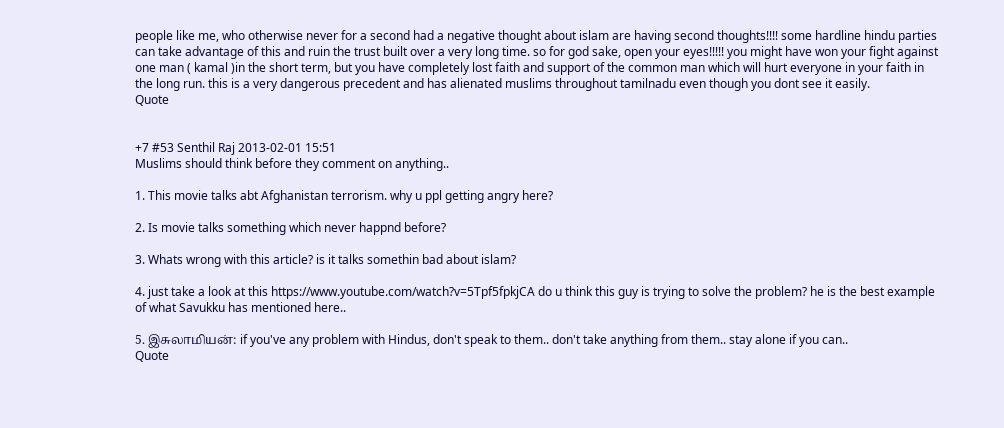people like me, who otherwise never for a second had a negative thought about islam are having second thoughts!!!! some hardline hindu parties can take advantage of this and ruin the trust built over a very long time. so for god sake, open your eyes!!!!! you might have won your fight against one man ( kamal )in the short term, but you have completely lost faith and support of the common man which will hurt everyone in your faith in the long run. this is a very dangerous precedent and has alienated muslims throughout tamilnadu even though you dont see it easily.
Quote


+7 #53 Senthil Raj 2013-02-01 15:51
Muslims should think before they comment on anything..

1. This movie talks abt Afghanistan terrorism. why u ppl getting angry here?

2. Is movie talks something which never happnd before?

3. Whats wrong with this article? is it talks somethin bad about islam?

4. just take a look at this https://www.youtube.com/watch?v=5Tpf5fpkjCA do u think this guy is trying to solve the problem? he is the best example of what Savukku has mentioned here..

5. இசுலாமியன்: if you've any problem with Hindus, don't speak to them.. don't take anything from them.. stay alone if you can..
Quote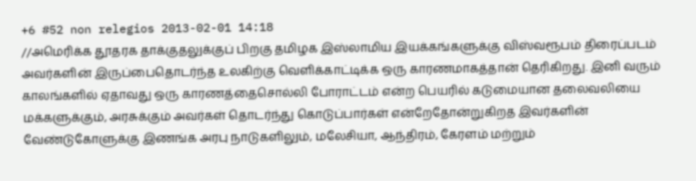+6 #52 non relegios 2013-02-01 14:18
//அமெரிக்க தூதரக தாக்குதலுக்குப் பிறகு தமிழக இஸ்லாமிய இயக்கங்களுக்கு விஸ்வரூபம் திரைப்படம் அவர்களின் இருப்பைதொடர்ந்த உலகிற்கு வெளிக்காட்டிக்க ஒரு காரணமாகத்தான் தெரிகிறது. இனி வரும் காலங்களில் ஏதாவது ஒரு காரணத்தைசொல்லி போராட்டம் என்ற பெயரில் கடுமையான தலைவலியை மக்களுக்கும், அரசுக்கும் அவர்கள் தொடர்ந்து கொடுப்பார்கள் என்றேதோன்றுகிறத இவர்களின் வேண்டுகோளுக்கு இணங்க அரபு நாடுகளிலும், மலேசியா, ஆந்திரம், கேரளம் மற்றும்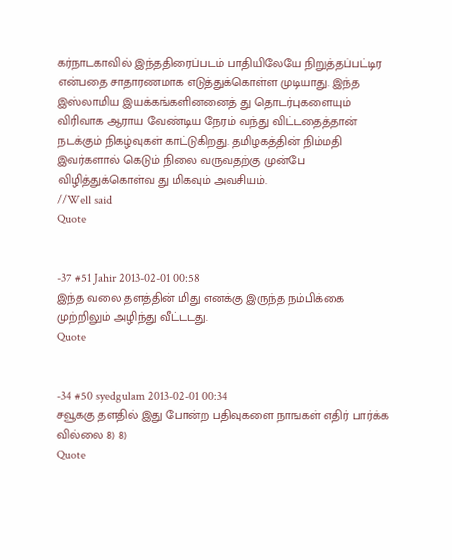கர்நாடகாவில் இந்ததிரைப்படம் பாதியிலேயே நிறுத்தப்பட்டிர என்பதை சாதாரணமாக எடுத்துக்கொள்ள முடியாது. இந்த இஸ்லாமிய இயக்கங்களினனைத் து தொடர்புகளையும் விரிவாக ஆராய வேண்டிய நேரம் வந்து விட்டதைத்தான் நடக்கும் நிகழ்வுகள் காட்டுகிறது. தமிழகத்தின் நிம்மதி இவர்களால் கெடும் நிலை வருவதற்கு முன்பே விழித்துக்கொள்வ து மிகவும் அவசியம்.
//Well said
Quote


-37 #51 Jahir 2013-02-01 00:58
இந்த வலை தளத்தின் மிது எனக்கு இருந்த நம்பிக்கை முற்றிலும் அழிந்து வீட்டடது.
Quote


-34 #50 syedgulam 2013-02-01 00:34
சவூககு தளதில் இது போன்ற பதிவுகளை நாஙகள் எதிர் பார்க்க வில்லை 8) 8)
Quote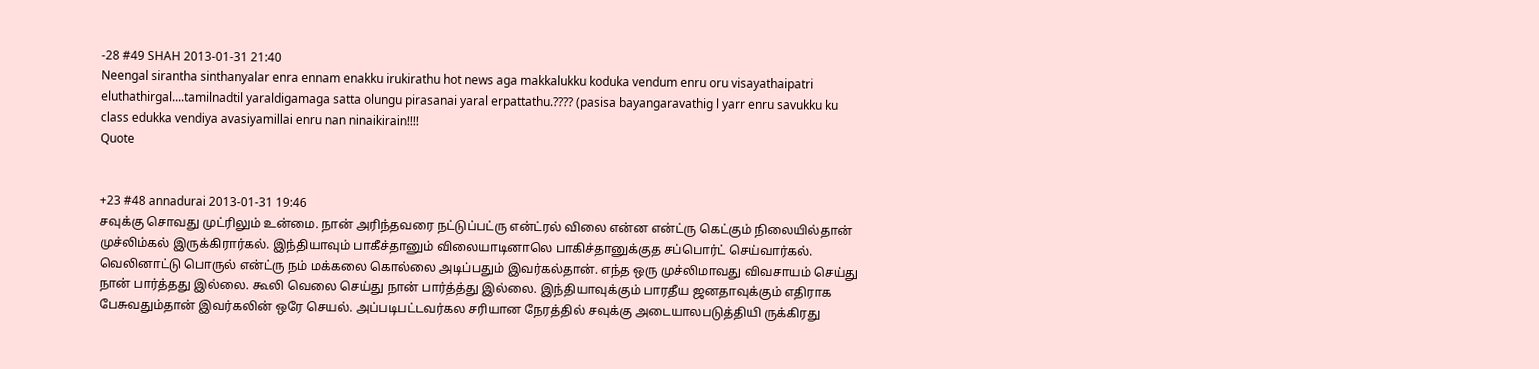-28 #49 SHAH 2013-01-31 21:40
Neengal sirantha sinthanyalar enra ennam enakku irukirathu hot news aga makkalukku koduka vendum enru oru visayathaipatri eluthathirgal....tamilnadtil yaraldigamaga satta olungu pirasanai yaral erpattathu.???? (pasisa bayangaravathig l yarr enru savukku ku class edukka vendiya avasiyamillai enru nan ninaikirain!!!!
Quote


+23 #48 annadurai 2013-01-31 19:46
சவுக்கு சொவது முட்ரிலும் உன்மை. நான் அரிந்தவரை நட்டுப்பட்ரு என்ட்ரல் விலை என்ன என்ட்ரு கெட்கும் நிலையில்தான் முச்லிம்கல் இருக்கிரார்கல். இந்தியாவும் பாகீச்தானும் விலையாடினாலெ பாகிச்தானுக்குத சப்பொர்ட் செய்வார்கல். வெலினாட்டு பொருல் என்ட்ரு நம் மக்கலை கொல்லை அடிப்பதும் இவர்கல்தான். எந்த ஒரு முச்லிமாவது விவசாயம் செய்து நான் பார்த்தது இல்லை. கூலி வெலை செய்து நான் பார்த்த்து இல்லை. இந்தியாவுக்கும் பாரதீய ஜனதாவுக்கும் எதிராக பேசுவதும்தான் இவர்கலின் ஒரே செயல். அப்படிபட்டவர்கல சரியான நேரத்தில் சவுக்கு அடையாலபடுத்தியி ருக்கிரது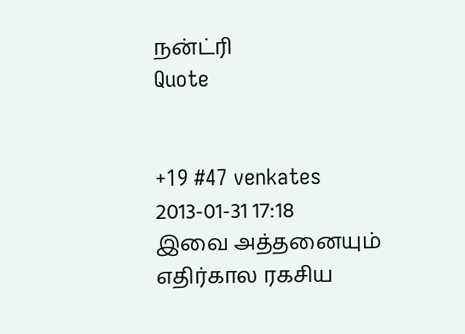நன்ட்ரி
Quote


+19 #47 venkates 2013-01-31 17:18
இவை அத்தனையும் எதிர்கால ரகசிய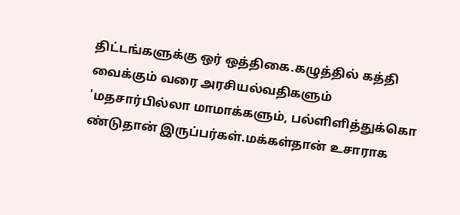திட்டங்களுக்கு ஒர் ஒத்திகை.கழுத்தில் கத்தி வைக்கும் வரை அரசியல்வதிகளும் 'மதசார்பில்லா மாமாக்களும், பல்ளிளித்துக்கொ ண்டுதான் இருப்பர்கள்.மக்கள்தான் உசாராக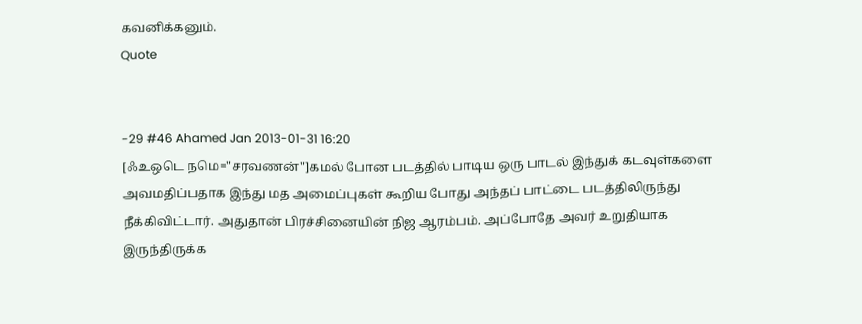கவனிக்கனும்.
Quote


-29 #46 Ahamed Jan 2013-01-31 16:20
[ஃஉஒடெ நமெ="சரவணன்"]கமல் போன படத்தில் பாடிய ஒரு பாடல் இந்துக் கடவுள்களை அவமதிப்பதாக இந்து மத அமைப்புகள் கூறிய போது அந்தப் பாட்டை படத்திலிருந்து நீக்கிவிட்டார். அதுதான் பிரச்சினையின் நிஜ ஆரம்பம். அப்போதே அவர் உறுதியாக இருந்திருக்க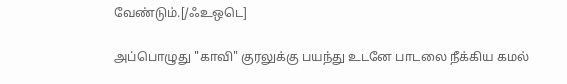வேண்டும்.[/ஃஉஒடெ]

அப்பொழுது "காவி" குரலுக்கு பயந்து உடனே பாடலை நீக்கிய கமல்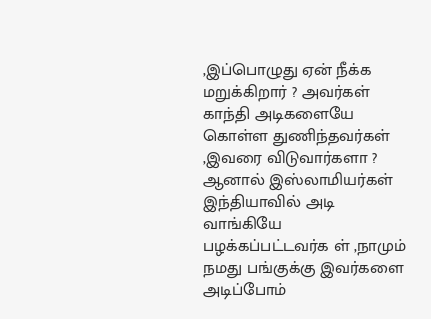,இப்பொழுது ஏன் நீக்க மறுக்கிறார் ? அவர்கள் காந்தி அடிகளையே கொள்ள துணிந்தவர்கள் ,இவரை விடுவார்களா ?
ஆனால் இஸ்லாமியர்கள் இந்தியாவில் அடி வாங்கியே பழக்கப்பட்டவர்க ள் ,நாமும் நமது பங்குக்கு இவர்களை அடிப்போம்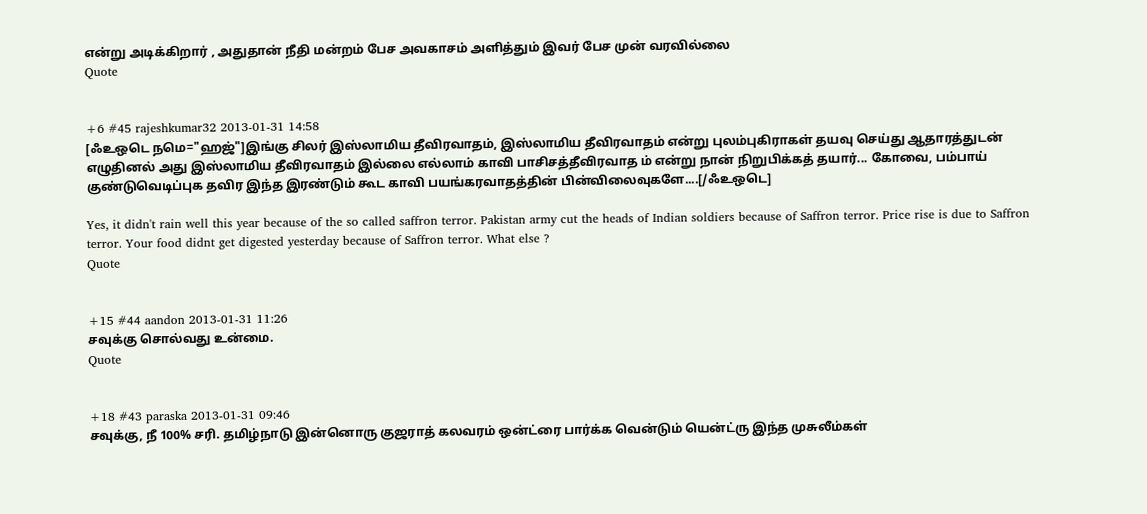என்று அடிக்கிறார் , அதுதான் நீதி மன்றம் பேச அவகாசம் அளித்தும் இவர் பேச முன் வரவில்லை
Quote


+6 #45 rajeshkumar32 2013-01-31 14:58
[ஃஉஒடெ நமெ="ஹஜ்"]இங்கு சிலர் இஸ்லாமிய தீவிரவாதம், இஸ்லாமிய தீவிரவாதம் என்று புலம்புகிராகள் தயவு செய்து ஆதாரத்துடன் எழுதினல் அது இஸ்லாமிய தீவிரவாதம் இல்லை எல்லாம் காவி பாசிசத்தீவிரவாத ம் என்று நான் நிறுபிக்கத் தயார்... கோவை, பம்பாய் குண்டுவெடிப்புக தவிர இந்த இரண்டும் கூட காவி பயங்கரவாதத்தின் பின்விலைவுகளே....[/ஃஉஒடெ]

Yes, it didn't rain well this year because of the so called saffron terror. Pakistan army cut the heads of Indian soldiers because of Saffron terror. Price rise is due to Saffron terror. Your food didnt get digested yesterday because of Saffron terror. What else ?
Quote


+15 #44 aandon 2013-01-31 11:26
சவுக்கு சொல்வது உன்மை.
Quote


+18 #43 paraska 2013-01-31 09:46
சவுக்கு, நீ 100% சரி. தமிழ்நாடு இன்னொரு குஜராத் கலவரம் ஒன்ட்ரை பார்க்க வென்டும் யென்ட்ரு இந்த முசுலீம்கள்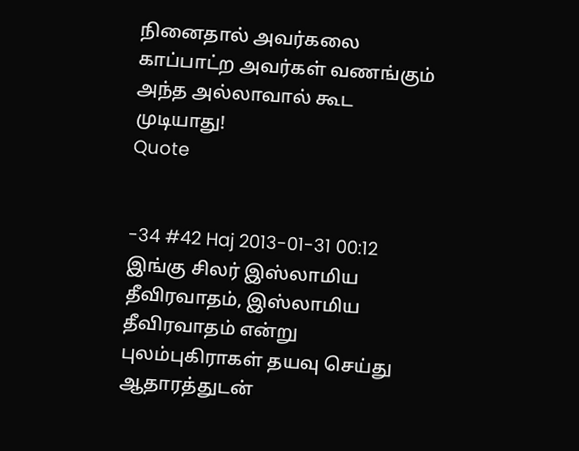நினைதால் அவர்கலை காப்பாட்ற அவர்கள் வணங்கும் அந்த அல்லாவால் கூட முடியாது!
Quote


-34 #42 Haj 2013-01-31 00:12
இங்கு சிலர் இஸ்லாமிய தீவிரவாதம், இஸ்லாமிய தீவிரவாதம் என்று புலம்புகிராகள் தயவு செய்து ஆதாரத்துடன்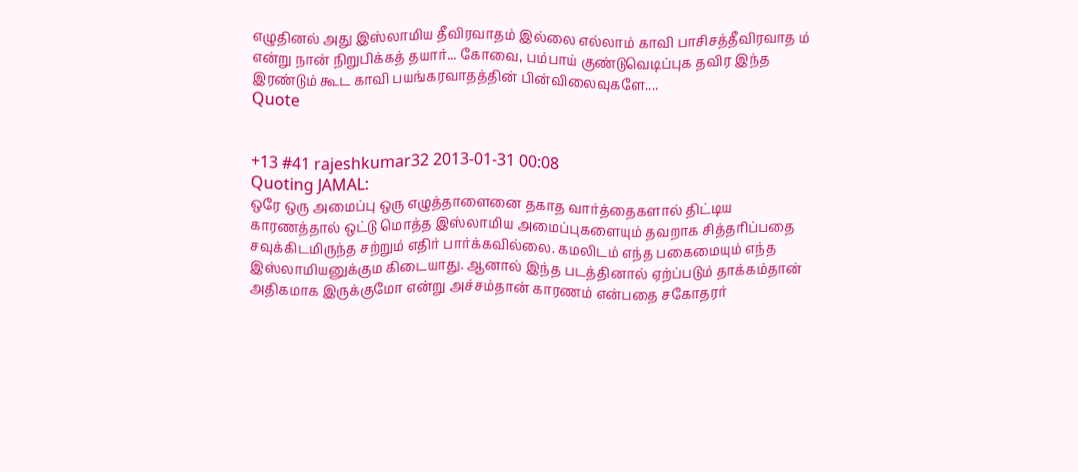எழுதினல் அது இஸ்லாமிய தீவிரவாதம் இல்லை எல்லாம் காவி பாசிசத்தீவிரவாத ம் என்று நான் நிறுபிக்கத் தயார்... கோவை, பம்பாய் குண்டுவெடிப்புக தவிர இந்த இரண்டும் கூட காவி பயங்கரவாதத்தின் பின்விலைவுகளே....
Quote


+13 #41 rajeshkumar32 2013-01-31 00:08
Quoting JAMAL:
ஒரே ஒரு அமைப்பு ஒரு எழுத்தாளைனை தகாத வார்த்தைகளால் திட்டிய காரணத்தால் ஒட்டு மொத்த இஸ்லாமிய அமைப்புகளையும் தவறாக சித்தரிப்பதை சவுக்கிடமிருந்த சற்றும் எதிர் பார்க்கவில்லை. கமலிடம் எந்த பகைமையும் எந்த இஸ்லாமியனுக்கும கிடையாது. ஆனால் இந்த படத்தினால் ஏற்ப்படும் தாக்கம்தான் அதிகமாக இருக்குமோ என்று அச்சம்தான் காரணம் என்பதை சகோதரர்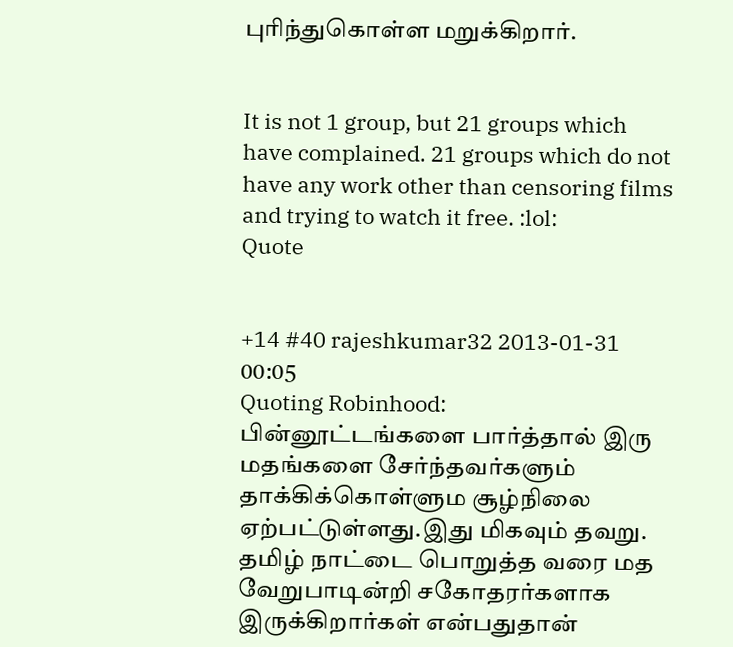புரிந்துகொள்ள மறுக்கிறார்.


It is not 1 group, but 21 groups which have complained. 21 groups which do not have any work other than censoring films and trying to watch it free. :lol:
Quote


+14 #40 rajeshkumar32 2013-01-31 00:05
Quoting Robinhood:
பின்னூட்டங்களை பார்த்தால் இரு மதங்களை சேர்ந்தவர்களும் தாக்கிக்கொள்ளும சூழ்நிலை ஏற்பட்டுள்ளது.இது மிகவும் தவறு. தமிழ் நாட்டை பொறுத்த வரை மத வேறுபாடின்றி சகோதரர்களாக இருக்கிறார்கள் என்பதுதான்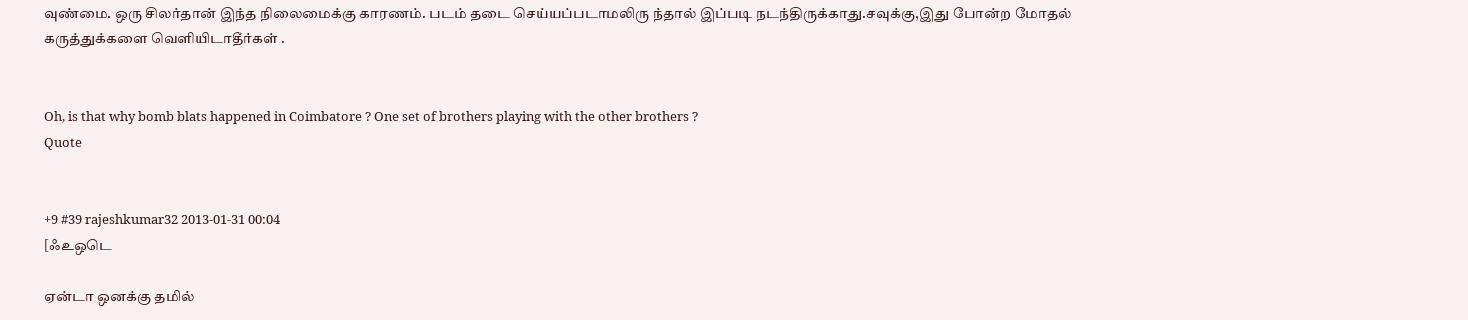வுண்மை. ஒரு சிலர்தான் இந்த நிலைமைக்கு காரணம். படம் தடை செய்யப்படாமலிரு ந்தால் இப்படி நடந்திருக்காது.சவுக்கு,இது போன்ற மோதல் கருத்துக்களை வெளியிடாதீர்கள் .


Oh, is that why bomb blats happened in Coimbatore ? One set of brothers playing with the other brothers ?
Quote


+9 #39 rajeshkumar32 2013-01-31 00:04
[ஃஉஒடெ

ஏன்டா ஒனக்கு தமில்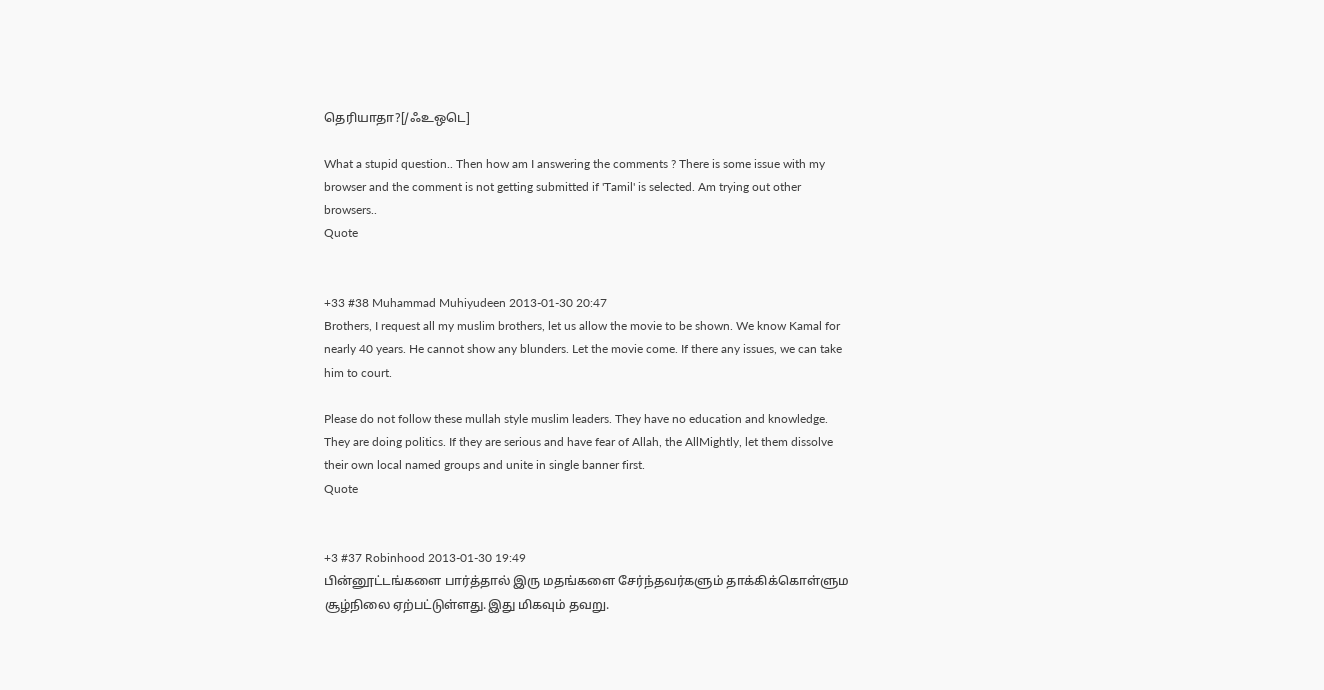தெரியாதா?[/ஃஉஒடெ]

What a stupid question.. Then how am I answering the comments ? There is some issue with my browser and the comment is not getting submitted if 'Tamil' is selected. Am trying out other browsers..
Quote


+33 #38 Muhammad Muhiyudeen 2013-01-30 20:47
Brothers, I request all my muslim brothers, let us allow the movie to be shown. We know Kamal for nearly 40 years. He cannot show any blunders. Let the movie come. If there any issues, we can take him to court.

Please do not follow these mullah style muslim leaders. They have no education and knowledge. They are doing politics. If they are serious and have fear of Allah, the AllMightly, let them dissolve their own local named groups and unite in single banner first.
Quote


+3 #37 Robinhood 2013-01-30 19:49
பின்னூட்டங்களை பார்த்தால் இரு மதங்களை சேர்ந்தவர்களும் தாக்கிக்கொள்ளும சூழ்நிலை ஏற்பட்டுள்ளது.இது மிகவும் தவறு.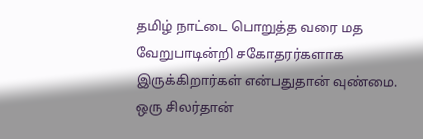தமிழ் நாட்டை பொறுத்த வரை மத வேறுபாடின்றி சகோதரர்களாக இருக்கிறார்கள் என்பதுதான் வுண்மை. ஒரு சிலர்தான்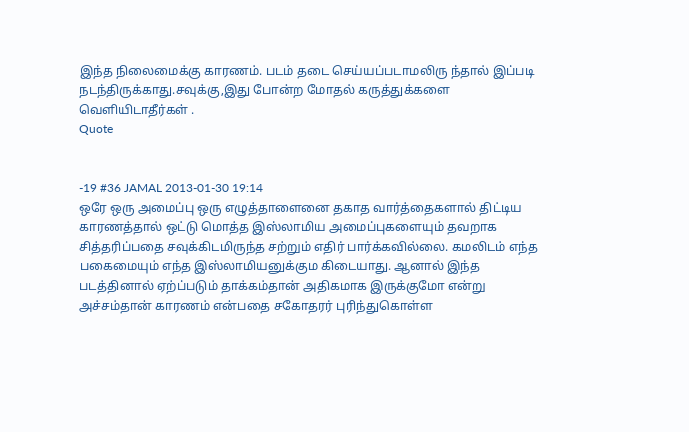இந்த நிலைமைக்கு காரணம். படம் தடை செய்யப்படாமலிரு ந்தால் இப்படி நடந்திருக்காது.சவுக்கு,இது போன்ற மோதல் கருத்துக்களை வெளியிடாதீர்கள் .
Quote


-19 #36 JAMAL 2013-01-30 19:14
ஒரே ஒரு அமைப்பு ஒரு எழுத்தாளைனை தகாத வார்த்தைகளால் திட்டிய காரணத்தால் ஒட்டு மொத்த இஸ்லாமிய அமைப்புகளையும் தவறாக சித்தரிப்பதை சவுக்கிடமிருந்த சற்றும் எதிர் பார்க்கவில்லை. கமலிடம் எந்த பகைமையும் எந்த இஸ்லாமியனுக்கும கிடையாது. ஆனால் இந்த படத்தினால் ஏற்ப்படும் தாக்கம்தான் அதிகமாக இருக்குமோ என்று அச்சம்தான் காரணம் என்பதை சகோதரர் புரிந்துகொள்ள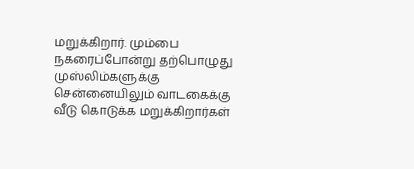மறுக்கிறார். மும்பை நகரைப்போன்று தற்பொழுது முஸ்லிம்களுக்கு சென்னையிலும் வாடகைக்கு வீடு கொடுக்க மறுக்கிறார்கள்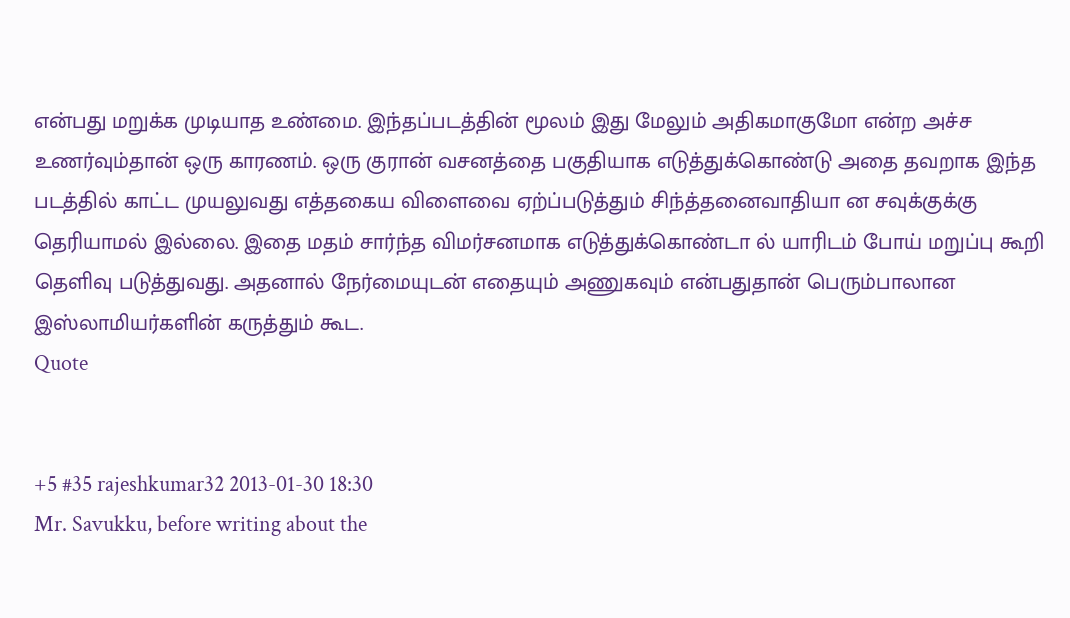என்பது மறுக்க முடியாத உண்மை. இந்தப்படத்தின் மூலம் இது மேலும் அதிகமாகுமோ என்ற அச்ச உணர்வும்தான் ஒரு காரணம். ஒரு குரான் வசனத்தை பகுதியாக எடுத்துக்கொண்டு அதை தவறாக இந்த படத்தில் காட்ட முயலுவது எத்தகைய விளைவை ஏற்ப்படுத்தும் சிந்த்தனைவாதியா ன சவுக்குக்கு தெரியாமல் இல்லை. இதை மதம் சார்ந்த விமர்சனமாக எடுத்துக்கொண்டா ல் யாரிடம் போய் மறுப்பு கூறி தெளிவு படுத்துவது. அதனால் நேர்மையுடன் எதையும் அணுகவும் என்பதுதான் பெரும்பாலான இஸ்லாமியர்களின் கருத்தும் கூட.
Quote


+5 #35 rajeshkumar32 2013-01-30 18:30
Mr. Savukku, before writing about the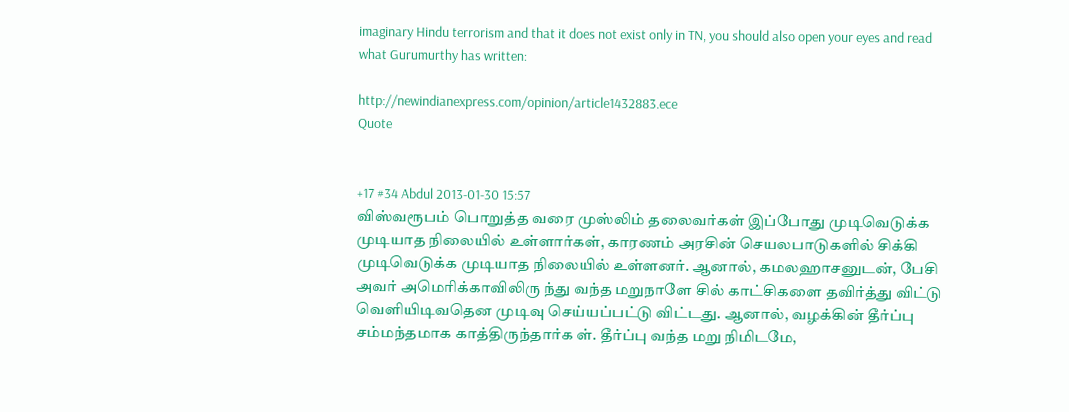imaginary Hindu terrorism and that it does not exist only in TN, you should also open your eyes and read what Gurumurthy has written:

http://newindianexpress.com/opinion/article1432883.ece
Quote


+17 #34 Abdul 2013-01-30 15:57
விஸ்வரூபம் பொறுத்த வரை முஸ்லிம் தலைவர்கள் இப்போது முடிவெடுக்க முடியாத நிலையில் உள்ளார்கள், காரணம் அரசின் செயலபாடுகளில் சிக்கி முடிவெடுக்க முடியாத நிலையில் உள்ளனர். ஆனால், கமலஹாசனுடன், பேசி அவர் அமெரிக்காவிலிரு ந்து வந்த மறுநாளே சில் காட்சிகளை தவிர்த்து விட்டு வெளியிடிவதென முடிவு செய்யப்பட்டு விட்டது. ஆனால், வழக்கின் தீர்ப்பு சம்மந்தமாக காத்திருந்தார்க ள். தீர்ப்பு வந்த மறு நிமிடமே,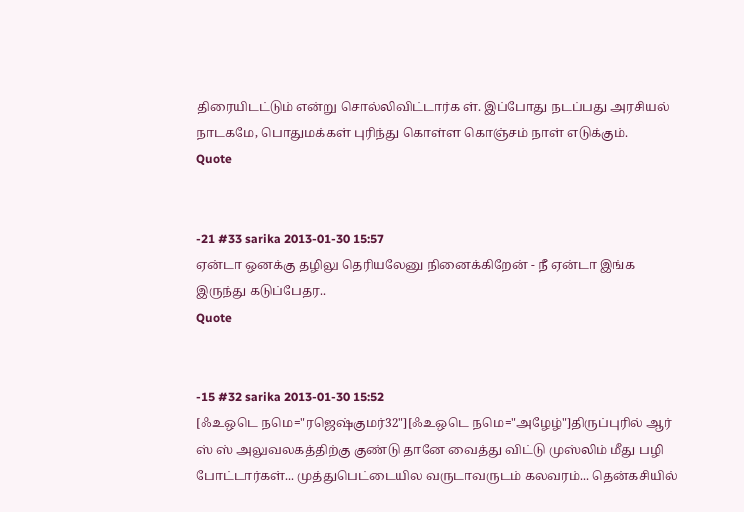திரையிடட்டும் என்று சொல்லிவிட்டார்க ள். இப்போது நடப்பது அரசியல் நாடகமே, பொதுமக்கள் புரிந்து கொள்ள கொஞ்சம் நாள் எடுக்கும்.
Quote


-21 #33 sarika 2013-01-30 15:57
ஏன்டா ஒனக்கு தழிலு தெரியலேனு நினைக்கிறேன் - நீ ஏன்டா இங்க இருந்து கடுப்பேதர..
Quote


-15 #32 sarika 2013-01-30 15:52
[ஃஉஒடெ நமெ="ரஜெஷ்குமர்32"][ஃஉஒடெ நமெ="அழேழ்"]திருப்புரில் ஆர் ஸ் ஸ் அலுவலகத்திற்கு குண்டு தானே வைத்து விட்டு முஸ்லிம் மீது பழி போட்டார்கள்... முத்துபெட்டையில வருடாவருடம் கலவரம்... தென்கசியில்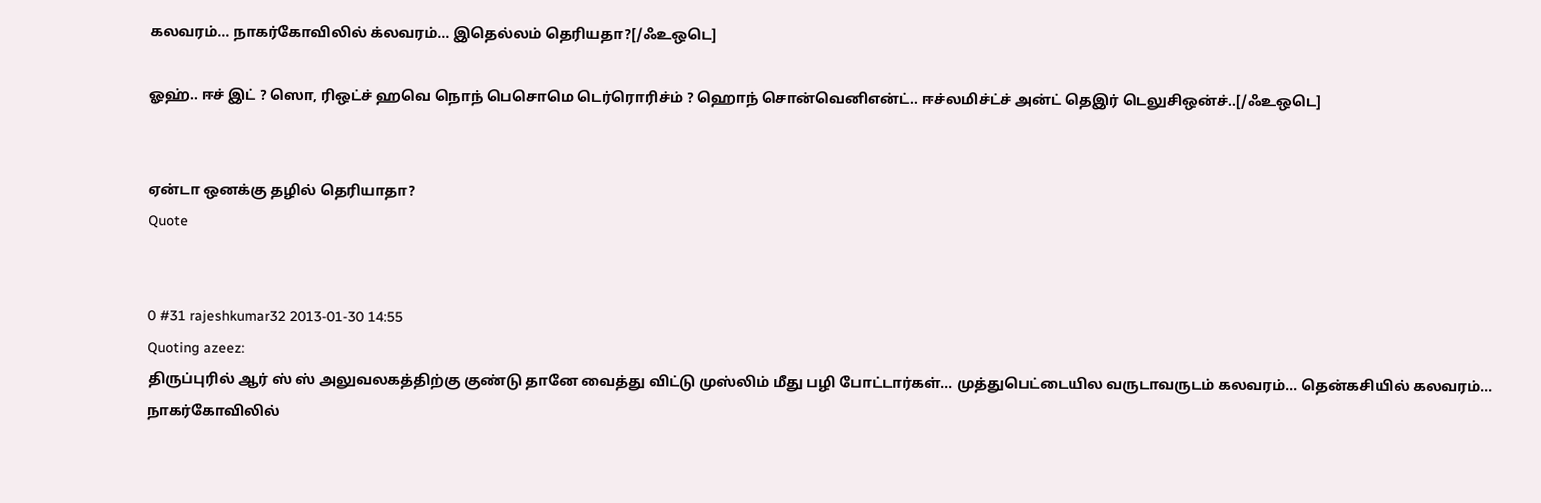கலவரம்... நாகர்கோவிலில் க்லவரம்... இதெல்லம் தெரியதா?[/ஃஉஒடெ]

ஓஹ்.. ஈச் இட் ? ஸொ, ரிஒட்ச் ஹவெ நொந் பெசொமெ டெர்ரொரிச்ம் ? ஹொந் சொன்வெனிஎன்ட்.. ஈச்லமிச்ட்ச் அன்ட் தெஇர் டெலுசிஒன்ச்..[/ஃஉஒடெ]


ஏன்டா ஒனக்கு தழில் தெரியாதா?
Quote


0 #31 rajeshkumar32 2013-01-30 14:55
Quoting azeez:
திருப்புரில் ஆர் ஸ் ஸ் அலுவலகத்திற்கு குண்டு தானே வைத்து விட்டு முஸ்லிம் மீது பழி போட்டார்கள்... முத்துபெட்டையில வருடாவருடம் கலவரம்... தென்கசியில் கலவரம்... நாகர்கோவிலில்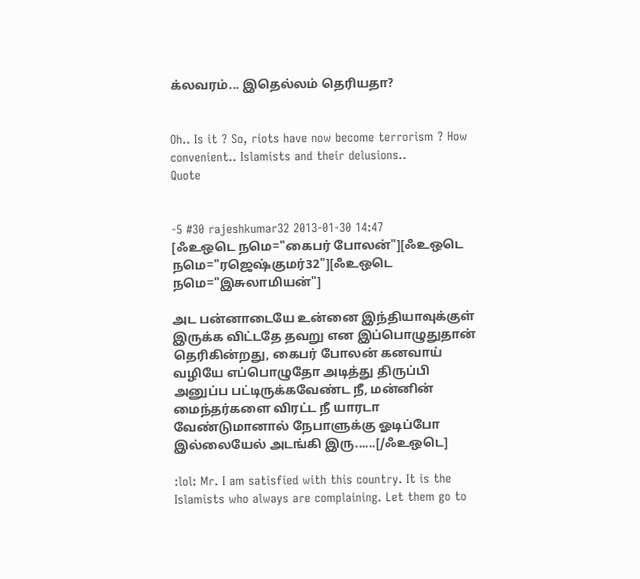க்லவரம்... இதெல்லம் தெரியதா?


Oh.. Is it ? So, riots have now become terrorism ? How convenient.. Islamists and their delusions..
Quote


-5 #30 rajeshkumar32 2013-01-30 14:47
[ஃஉஒடெ நமெ="கைபர் போலன்"][ஃஉஒடெ நமெ="ரஜெஷ்குமர்32"][ஃஉஒடெ நமெ="இசுலாமியன்"]

அட பன்னாடையே உன்னை இந்தியாவுக்குள் இருக்க விட்டதே தவறு என இப்பொழுதுதான் தெரிகின்றது, கைபர் போலன் கனவாய் வழியே எப்பொழுதோ அடித்து திருப்பி அனுப்ப பட்டிருக்கவேண்ட நீ, மன்னின் மைந்தர்களை விரட்ட நீ யாரடா வேண்டுமானால் நேபாளுக்கு ஓடிப்போ இல்லையேல் அடங்கி இரு......[/ஃஉஒடெ]

:lol: Mr. I am satisfied with this country. It is the Islamists who always are complaining. Let them go to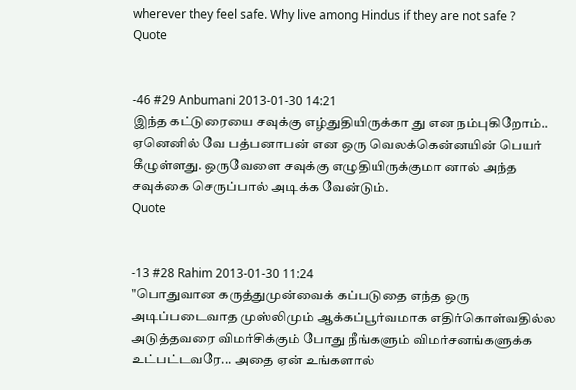wherever they feel safe. Why live among Hindus if they are not safe ?
Quote


-46 #29 Anbumani 2013-01-30 14:21
இந்த கட்டுரையை சவுக்கு எழ்துதியிருக்கா து என நம்புகிறோம்.. ஏனெனில் வே பத்பனாபன் என ஒரு வெலக்கென்னயின் பெயர் கீழுள்ளது. ஒருவேளை சவுக்கு எழுதியிருக்குமா னால் அந்த சவுக்கை செருப்பால் அடிக்க வேன்டும்.
Quote


-13 #28 Rahim 2013-01-30 11:24
"பொதுவான கருத்துமுன்வைக் கப்படுதை எந்த ஒரு அடிப்படைவாத முஸ்லிமும் ஆக்கப்பூர்வமாக எதிர்கொள்வதில்ல
அடுத்தவரை விமர்சிக்கும் போது நீங்களும் விமர்சனங்களுக்க உட்பட்டவரே... அதை ஏன் உங்களால்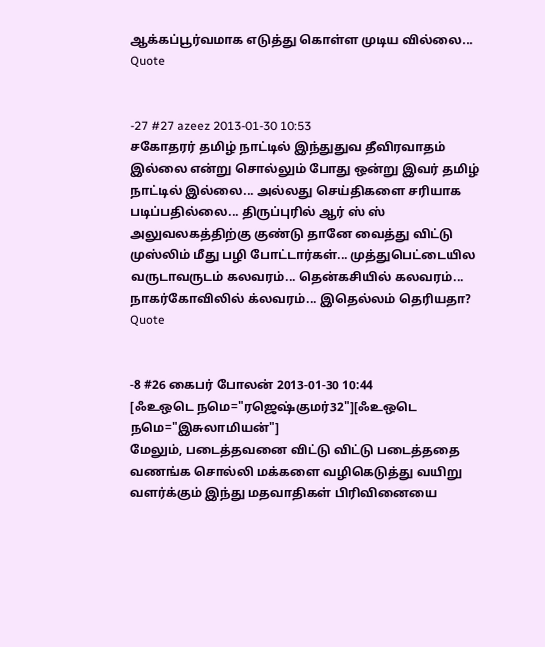ஆக்கப்பூர்வமாக எடுத்து கொள்ள முடிய வில்லை...
Quote


-27 #27 azeez 2013-01-30 10:53
சகோதரர் தமிழ் நாட்டில் இந்துதுவ தீவிரவாதம் இல்லை என்று சொல்லும் போது ஒன்று இவர் தமிழ் நாட்டில் இல்லை... அல்லது செய்திகளை சரியாக படிப்பதில்லை... திருப்புரில் ஆர் ஸ் ஸ் அலுவலகத்திற்கு குண்டு தானே வைத்து விட்டு முஸ்லிம் மீது பழி போட்டார்கள்... முத்துபெட்டையில வருடாவருடம் கலவரம்... தென்கசியில் கலவரம்... நாகர்கோவிலில் க்லவரம்... இதெல்லம் தெரியதா?
Quote


-8 #26 கைபர் போலன் 2013-01-30 10:44
[ஃஉஒடெ நமெ="ரஜெஷ்குமர்32"][ஃஉஒடெ நமெ="இசுலாமியன்"]
மேலும், படைத்தவனை விட்டு விட்டு படைத்ததை வணங்க சொல்லி மக்களை வழிகெடுத்து வயிறு வளர்க்கும் இந்து மதவாதிகள் பிரிவினையை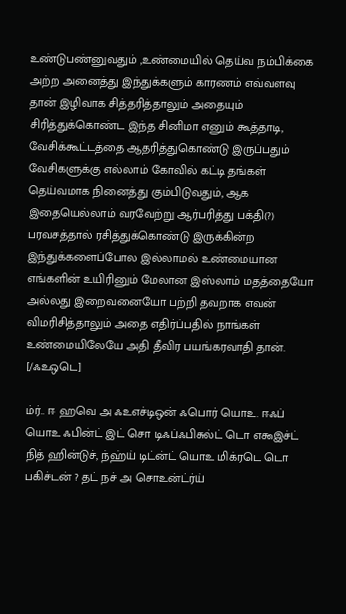உண்டுபண்னுவதும் ,உண்மையில் தெய்வ நம்பிக்கை அற்ற அனைத்து இந்துக்களும் காரணம் எவ்வளவு தான் இழிவாக சித்தரித்தாலும் அதையும் சிரித்துக்கொண்ட இந்த சினிமா எனும் கூத்தாடி, வேசிக்கூட்டத்தை ஆதரித்துகொண்டு இருப்பதும் வேசிகளுக்கு எல்லாம் கோவில் கட்டி தங்கள் தெய்வமாக நினைத்து கும்பிடுவதும், ஆக இதையெல்லாம் வரவேற்று ஆர்பரித்து பக்தி(?) பரவசத்தால் ரசித்துக்கொண்டு இருக்கின்ற இந்துக்களைப்போல இல்லாமல் உண்மையான எங்களின் உயிரினும் மேலான இஸ்லாம் மதத்தையோ அல்லது இறைவனையோ பற்றி தவறாக எவன் விமரிசித்தாலும் அதை எதிர்ப்பதில் நாங்கள் உண்மையிலேயே அதி தீவிர பயங்கரவாதி தான்.
[/ஃஉஒடெ]

ம்ர்.. ஈ ஹவெ அ ஃஉஎச்டிஒன் ஃபொர் யொஉ. ஈஃப் யொஉ ஃபின்ட் இட் சொ டிஃப்ஃபிசுல்ட் டொ எ௯இச்ட் நித் ஹின்டுச், ந்ஹ்ய் டிட்ன்ட் யொஉ மிக்ரடெ டொ பகிச்டன் ? தட் நச் அ சொஉன்ட்ர்ய்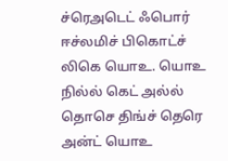ச்ரெஅடெட் ஃபொர் ஈச்லமிச் பிகொட்ச் லிகெ யொஉ. யொஉ நில்ல் கெட் அல்ல் தொசெ திங்ச் தெரெ அன்ட் யொஉ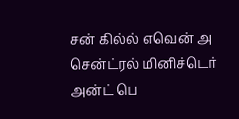சன் கில்ல் எவென் அ சென்ட்ரல் மினிச்டெர் அன்ட் பெ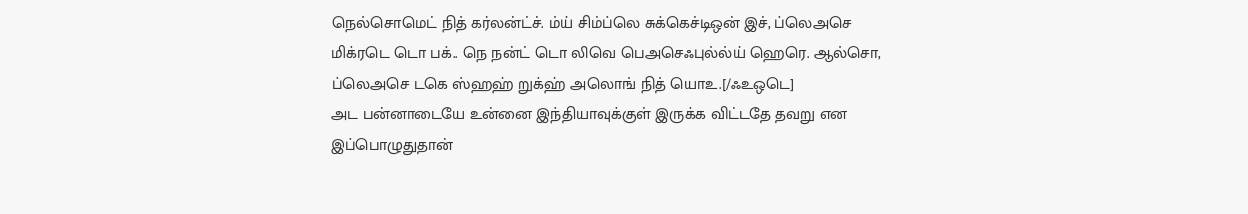நெல்சொமெட் நித் கர்லன்ட்ச். ம்ய் சிம்ப்லெ சுக்கெச்டிஒன் இச், ப்லெஅசெ மிக்ரடெ டொ பக்.. நெ நன்ட் டொ லிவெ பெஅசெஃபுல்ல்ய் ஹெரெ. ஆல்சொ, ப்லெஅசெ டகெ ஸ்ஹஹ் றுக்ஹ் அலொங் நித் யொஉ.[/ஃஉஒடெ]
அட பன்னாடையே உன்னை இந்தியாவுக்குள் இருக்க விட்டதே தவறு என இப்பொழுதுதான்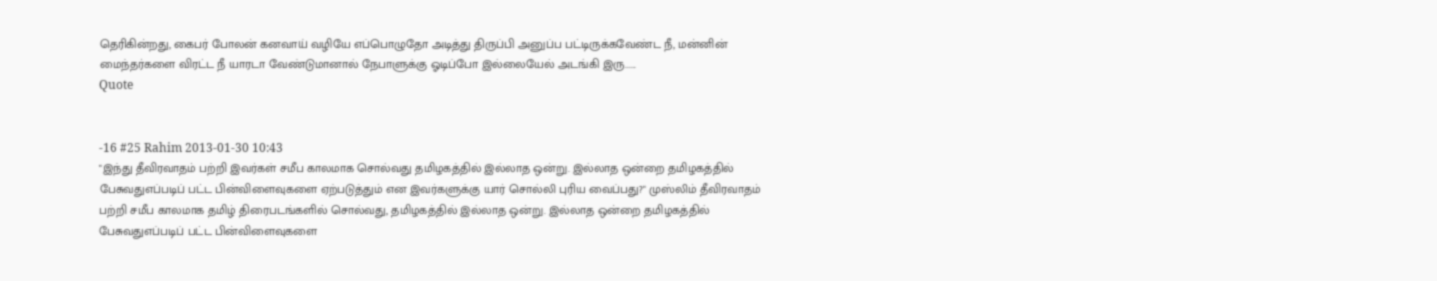தெரிகின்றது, கைபர் போலன் கனவாய் வழியே எப்பொழுதோ அடித்து திருப்பி அனுப்ப பட்டிருக்கவேண்ட நீ, மன்னின் மைந்தர்களை விரட்ட நீ யாரடா வேண்டுமானால் நேபாளுக்கு ஓடிப்போ இல்லையேல் அடங்கி இரு......
Quote


-16 #25 Rahim 2013-01-30 10:43
"இந்து தீவிரவாதம் பற்றி இவர்கள் சமீப காலமாக சொல்வது தமிழகத்தில் இல்லாத ஒன்று. இல்லாத ஒன்றை தமிழகத்தில் பேசுவதுஎப்படிப் பட்ட பின்விளைவுகளை ஏற்படுத்தும் என இவர்களுக்கு யார் சொல்லி புரிய வைப்பது?" முஸ்லிம் தீவிரவாதம் பற்றி சமீப காலமாக தமிழ் திரைபடங்களில் சொல்வது, தமிழகத்தில் இல்லாத ஒன்று. இல்லாத ஒன்றை தமிழகத்தில் பேசுவதுஎப்படிப் பட்ட பின்விளைவுகளை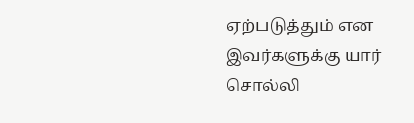ஏற்படுத்தும் என இவர்களுக்கு யார் சொல்லி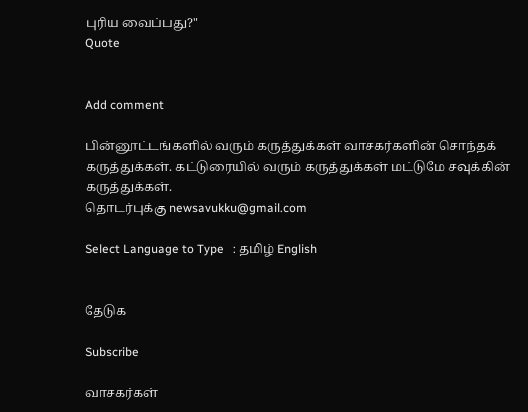புரிய வைப்பது?"
Quote


Add comment

பின்னூட்டங்களில் வரும் கருத்துக்கள் வாசகர்களின் சொந்தக் கருத்துக்கள். கட்டுரையில் வரும் கருத்துக்கள் மட்டுமே சவுக்கின் கருத்துக்கள்.
தொடர்புக்கு newsavukku@gmail.com

Select Language to Type   : தமிழ் English


தேடுக

Subscribe

வாசகர்கள்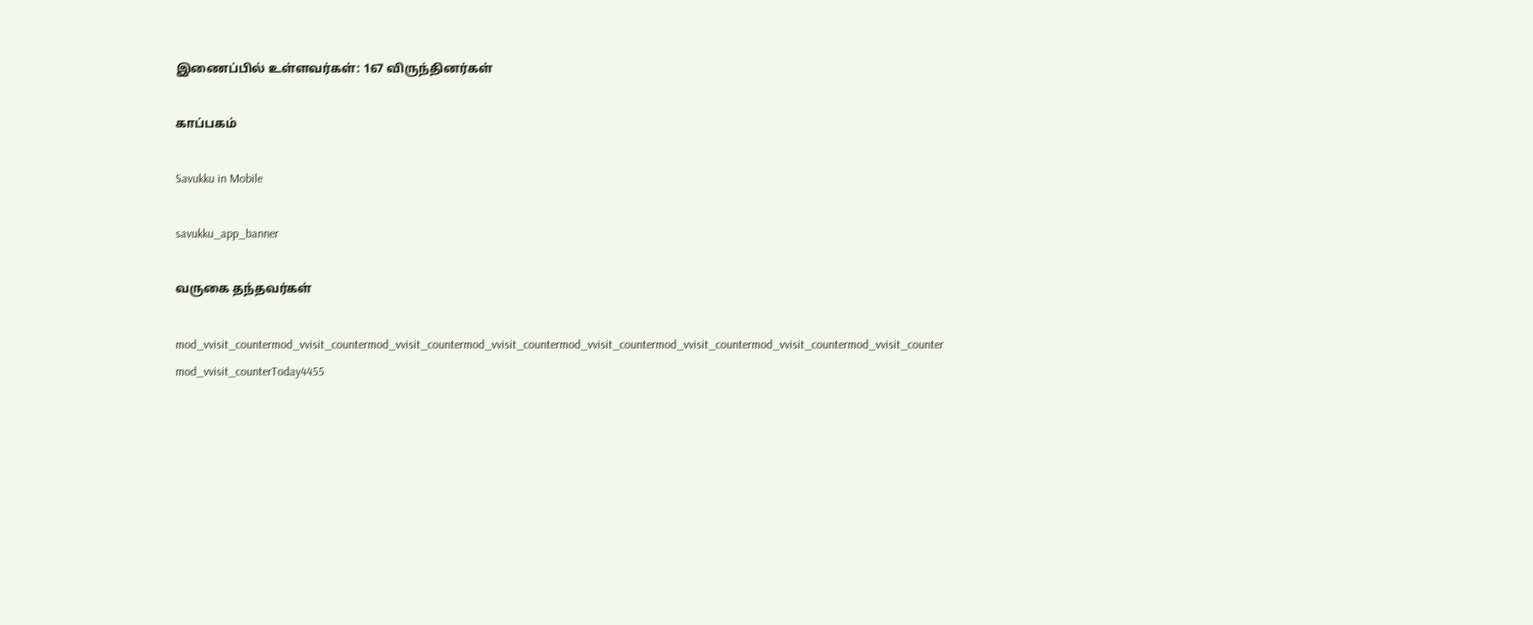இணைப்பில் உள்ளவர்கள்: 167 விருந்தினர்கள்

காப்பகம்

Savukku in Mobile

savukku_app_banner

வருகை தந்தவர்கள்

mod_vvisit_countermod_vvisit_countermod_vvisit_countermod_vvisit_countermod_vvisit_countermod_vvisit_countermod_vvisit_countermod_vvisit_counter
mod_vvisit_counterToday4455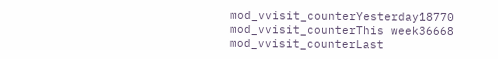mod_vvisit_counterYesterday18770
mod_vvisit_counterThis week36668
mod_vvisit_counterLast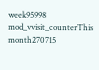week95998
mod_vvisit_counterThis month270715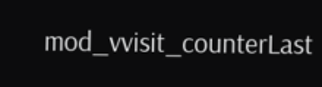mod_vvisit_counterLast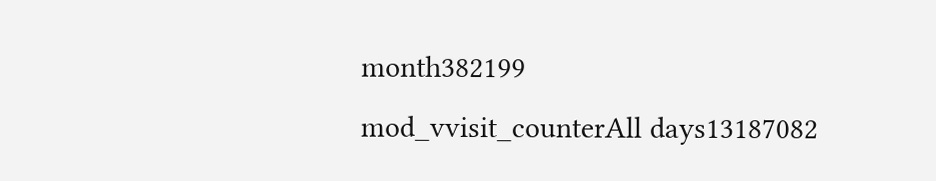month382199
mod_vvisit_counterAll days13187082